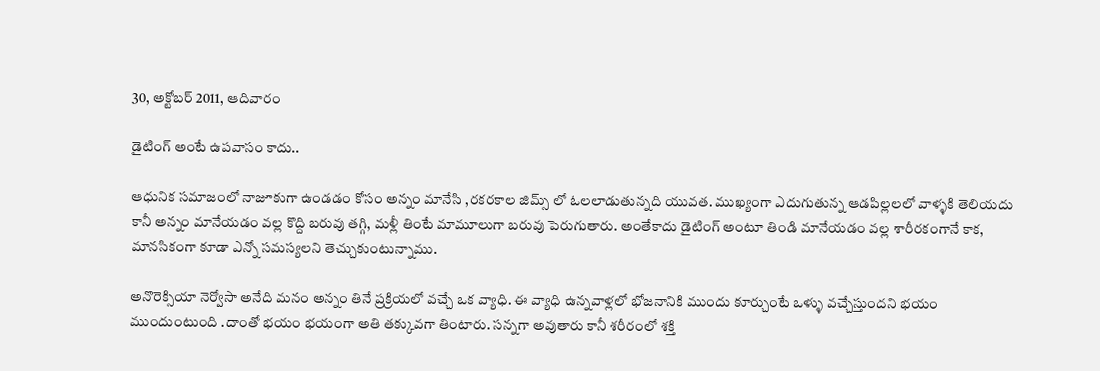30, అక్టోబర్ 2011, ఆదివారం

డైటింగ్ అంటే ఉపవాసం కాదు..

ఆధునిక సమాజంలో నాజూకుగా ఉండడం కోసం అన్నం మానేసి ,రకరకాల జిమ్స్ లో ఓలలాడుతున్నది యువత. ముఖ్యంగా ఎదుగుతున్న ఆడపిల్లలలో వాళ్ళకి తెలియదు కానీ అన్నం మానేయడం వల్ల కొద్ది బరువు తగ్గి, మళ్లీ తింటే మామూలుగా బరువు పెరుగుతారు. అంతేకాదు డైటింగ్ అంటూ తిండి మానేయడం వల్ల శారీరకంగానే కాక, మానసికంగా కూడా ఎన్నో సమస్యలని తెచ్చుకుంటున్నాము.

అనొరెక్సియా నెర్వోసా అనేది మనం అన్నం తినే ప్రక్రియలో వచ్చే ఒక వ్యాధి. ఈ వ్యాధి ఉన్నవాళ్లలో భోజనానికి ముందు కూర్చుంటే ఒళ్ళు వచ్చేస్తుందని భయం ముందుంటుంది .దాంతో భయం భయంగా అతి తక్కువగా తింటారు. సన్నగా అవుతారు కానీ శరీరంలో శక్తి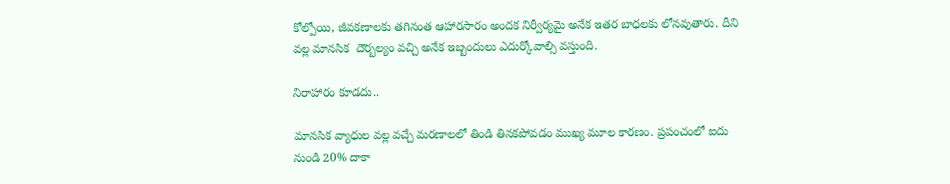కోల్పోయి, జీవకణాలకు తగినంత ఆహారసారం అందక నిర్వీర్యమై అనేక ఇతర బాధలకు లోనవుతారు. దీని వల్ల మానసిక  దౌర్బల్యం వచ్చి అనేక ఇబ్బందులు ఎదుర్కోవాల్సి వస్తుంది.

నిరాహారం కూడదు..

మానసిక వ్యాధుల వల్ల వచ్చే మరణాలలో తిండి తినకపోవడం ముఖ్య మూల కారణం. ప్రపంచంలో ఐదు నుండి 20% దాకా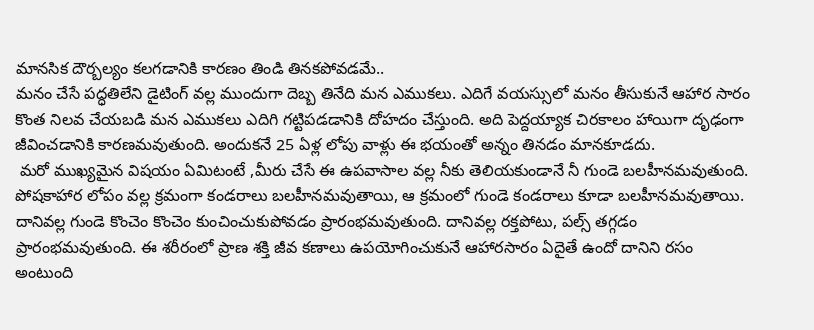మానసిక దౌర్బల్యం కలగడానికి కారణం తిండి తినకపోవడమే..
మనం చేసే పద్ధతిలేని డైటింగ్ వల్ల ముందుగా దెబ్బ తినేది మన ఎముకలు. ఎదిగే వయస్సులో మనం తీసుకునే ఆహార సారం కొంత నిలవ చేయబడి మన ఎముకలు ఎదిగి గట్టిపడడానికి దోహదం చేస్తుంది. అది పెద్దయ్యాక చిరకాలం హాయిగా దృఢంగా జీవించడానికి కారణమవుతుంది. అందుకనే 25 ఏళ్ల లోపు వాళ్లు ఈ భయంతో అన్నం తినడం మానకూడదు.
 మరో ముఖ్యమైన విషయం ఏమిటంటే ,మీరు చేసే ఈ ఉపవాసాల వల్ల నీకు తెలియకుండానే నీ గుండె బలహీనమవుతుంది. పోషకాహార లోపం వల్ల క్రమంగా కండరాలు బలహీనమవుతాయి, ఆ క్రమంలో గుండె కండరాలు కూడా బలహీనమవుతాయి. దానివల్ల గుండె కొంచెం కొంచెం కుంచించుకుపోవడం ప్రారంభమవుతుంది. దానివల్ల రక్తపోటు, పల్స్ తగ్గడం ప్రారంభమవుతుంది. ఈ శరీరంలో ప్రాణ శక్తి జీవ కణాలు ఉపయోగించుకునే ఆహారసారం ఏదైతే ఉందో దానిని రసం అంటుంది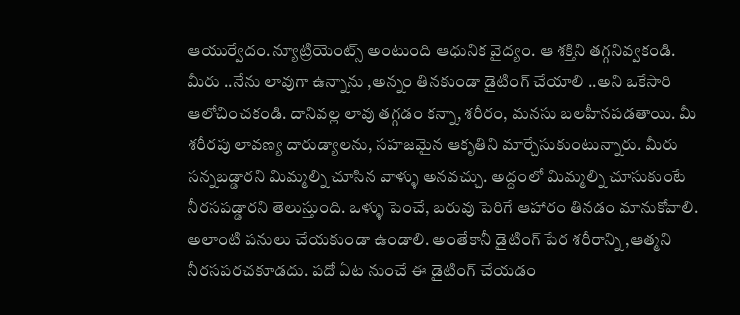ఆయుర్వేదం.న్యూట్రియెంట్స్ అంటుంది ఆధునిక వైద్యం. ఆ శక్తిని తగ్గనివ్వకండి.
మీరు ..నేను లావుగా ఉన్నాను ,అన్నం తినకుండా డైటింగ్ చేయాలి ..అని ఒకేసారి ఆలోచించకండి. దానివల్ల లావు తగ్గడం కన్నా, శరీరం, మనసు బలహీనపడతాయి. మీ శరీరపు లావణ్య దారుడ్యాలను, సహజమైన ఆకృతిని మార్చేసుకుంటున్నారు. మీరు సన్నబడ్డారని మిమ్మల్ని చూసిన వాళ్ళు అనవచ్చు. అద్దంలో మిమ్మల్ని చూసుకుంటే నీరసపడ్డారని తెలుస్తుంది. ఒళ్ళు పెంచే, బరువు పెరిగే ఆహారం తినడం మానుకోవాలి. అలాంటి పనులు చేయకుండా ఉండాలి. అంతేకానీ డైటింగ్ పేర శరీరాన్ని ,ఆత్మని నీరసపరచకూడదు. పదో ఏట నుంచే ఈ డైటింగ్ చేయడం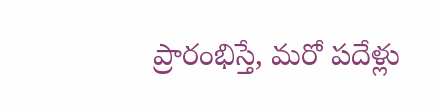ప్రారంభిస్తే, మరో పదేళ్లు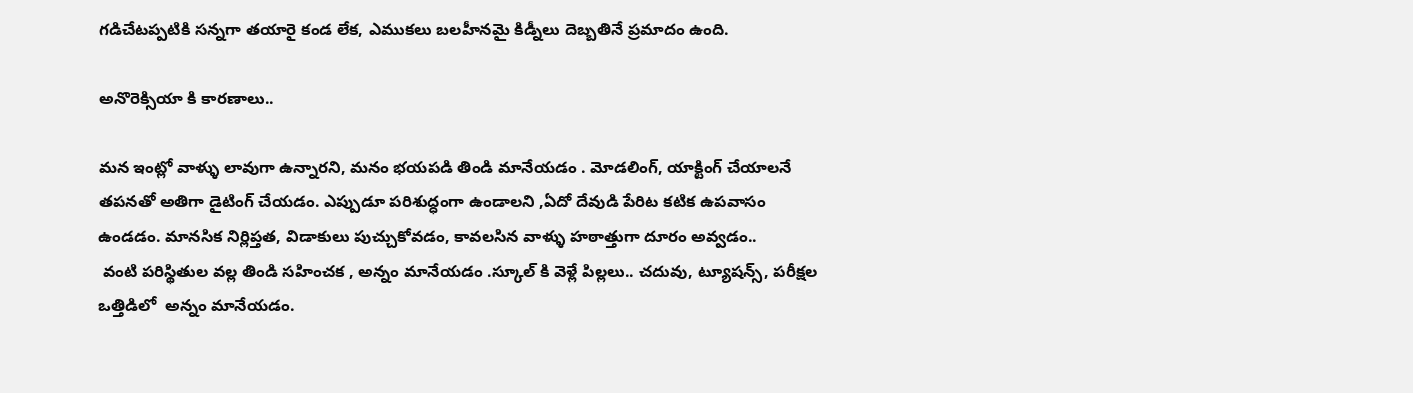గడిచేటప్పటికి సన్నగా తయారై కండ లేక, ఎముకలు బలహీనమై కిడ్నీలు దెబ్బతినే ప్రమాదం ఉంది.

అనొరెక్సియా కి కారణాలు..

మన ఇంట్లో వాళ్ళు లావుగా ఉన్నారని, మనం భయపడి తిండి మానేయడం . మోడలింగ్, యాక్టింగ్ చేయాలనే తపనతో అతిగా డైటింగ్ చేయడం. ఎప్పుడూ పరిశుద్ధంగా ఉండాలని ,ఏదో దేవుడి పేరిట కటిక ఉపవాసం ఉండడం. మానసిక నిర్లిప్తత, విడాకులు పుచ్చుకోవడం, కావలసిన వాళ్ళు హఠాత్తుగా దూరం అవ్వడం..
 వంటి పరిస్థితుల వల్ల తిండి సహించక , అన్నం మానేయడం .స్కూల్ కి వెళ్లే పిల్లలు.. చదువు, ట్యూషన్స్, పరీక్షల ఒత్తిడిలో  అన్నం మానేయడం.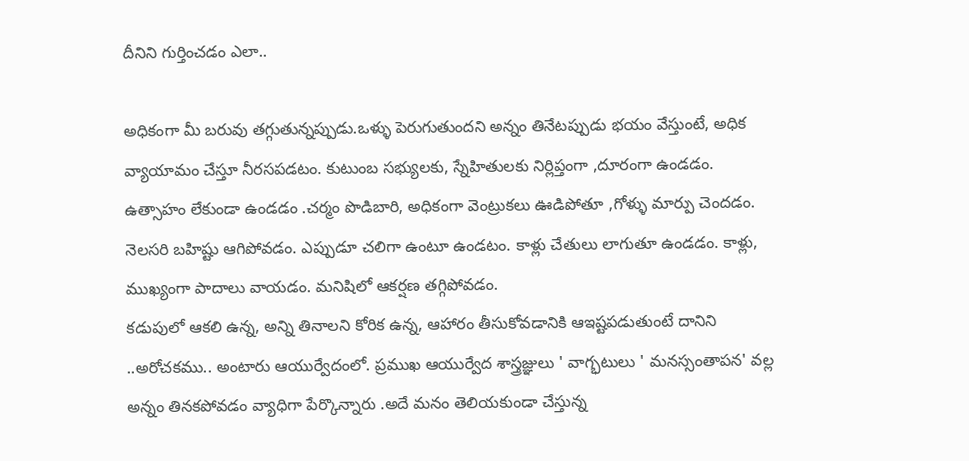దీనిని గుర్తించడం ఎలా..

అధికంగా మీ బరువు తగ్గుతున్నప్పుడు.ఒళ్ళు పెరుగుతుందని అన్నం తినేటప్పుడు భయం వేస్తుంటే, అధిక వ్యాయామం చేస్తూ నీరసపడటం. కుటుంబ సభ్యులకు, స్నేహితులకు నిర్లిప్తంగా ,దూరంగా ఉండడం. ఉత్సాహం లేకుండా ఉండడం .చర్మం పొడిబారి, అధికంగా వెంట్రుకలు ఊడిపోతూ ,గోళ్ళు మార్పు చెందడం. నెలసరి బహిష్టు ఆగిపోవడం. ఎప్పుడూ చలిగా ఉంటూ ఉండటం. కాళ్లు చేతులు లాగుతూ ఉండడం. కాళ్లు, ముఖ్యంగా పాదాలు వాయడం. మనిషిలో ఆకర్షణ తగ్గిపోవడం.
కడుపులో ఆకలి ఉన్న, అన్ని తినాలని కోరిక ఉన్న, ఆహారం తీసుకోవడానికి ఆఇష్టపడుతుంటే దానిని ..అరోచకము.. అంటారు ఆయుర్వేదంలో. ప్రముఖ ఆయుర్వేద శాస్త్రజ్ఞులు ' వాగ్భటులు ' మనస్సంతాపన' వల్ల అన్నం తినకపోవడం వ్యాధిగా పేర్కొన్నారు .అదే మనం తెలియకుండా చేస్తున్న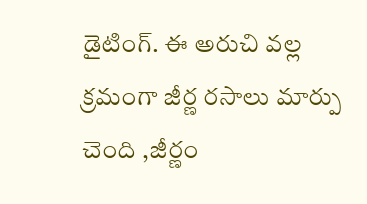డైటింగ్. ఈ అరుచి వల్ల క్రమంగా జీర్ణ రసాలు మార్పు చెంది ,జీర్ణం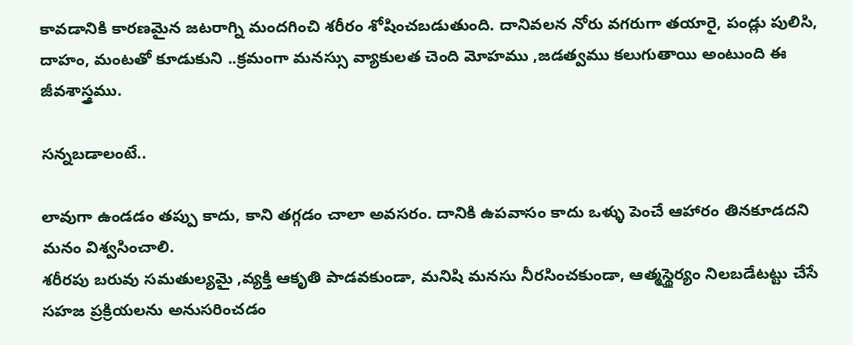కావడానికి కారణమైన జటరాగ్ని మందగించి శరీరం శోషించబడుతుంది. దానివలన నోరు వగరుగా తయారై, పండ్లు పులిసి, దాహం, మంటతో కూడుకుని ..క్రమంగా మనస్సు వ్యాకులత చెంది మోహము ,జడత్వము కలుగుతాయి అంటుంది ఈ జీవశాస్త్రము.

సన్నబడాలంటే..

లావుగా ఉండడం తప్పు కాదు, కాని తగ్గడం చాలా అవసరం. దానికి ఉపవాసం కాదు ఒళ్ళు పెంచే ఆహారం తినకూడదని మనం విశ్వసించాలి.
శరీరపు బరువు సమతుల్యమై ,వ్యక్తి ఆకృతి పాడవకుండా, మనిషి మనసు నీరసించకుండా, ఆత్మస్థైర్యం నిలబడేటట్టు చేసే సహజ ప్రక్రియలను అనుసరించడం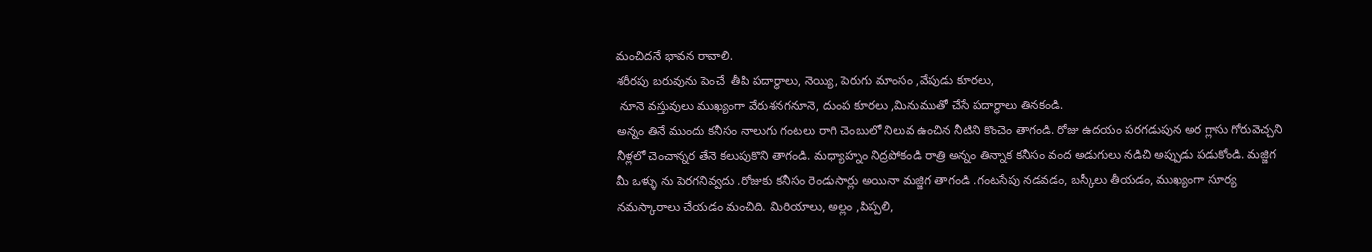మంచిదనే భావన రావాలి.
శరీరపు బరువును పెంచే  తీపి పదార్థాలు, నెయ్యి, పెరుగు మాంసం ,వేపుడు కూరలు,
 నూనె వస్తువులు ముఖ్యంగా వేరుశనగనూనె, దుంప కూరలు ,మినుముతో చేసే పదార్థాలు తినకండి.
అన్నం తినే ముందు కనీసం నాలుగు గంటలు రాగి చెంబులో నిలువ ఉంచిన నీటిని కొంచెం తాగండి. రోజు ఉదయం పరగడుపున అర గ్లాసు గోరువెచ్చని నీళ్లలో చెంచాన్నర తేనె కలుపుకొని తాగండి. మధ్యాహ్నం నిద్రపోకండి రాత్రి అన్నం తిన్నాక కనీసం వంద అడుగులు నడిచి అప్పుడు పడుకోండి. మజ్జిగ మీ ఒళ్ళు ను పెరగనివ్వదు .రోజుకు కనీసం రెండుసార్లు అయినా మజ్జిగ తాగండి .గంటసేపు నడవడం, బస్కీలు తీయడం, ముఖ్యంగా సూర్య నమస్కారాలు చేయడం మంచిది. మిరియాలు, అల్లం ,పిప్పలి,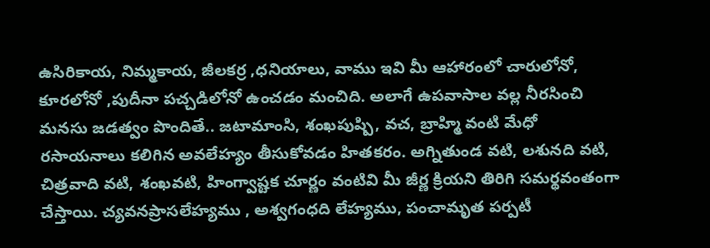ఉసిరికాయ, నిమ్మకాయ, జీలకర్ర ,ధనియాలు, వాము ఇవి మీ ఆహారంలో చారులోనో, కూరలోనో ,పుదీనా పచ్చడిలోనో ఉంచడం మంచిది. అలాగే ఉపవాసాల వల్ల నీరసించి మనసు జడత్వం పొందితే.. జటామాంసి, శంఖపుష్పి, వచ, బ్రాహ్మి వంటి మేధో రసాయనాలు కలిగిన అవలేహ్యం తీసుకోవడం హితకరం. అగ్నితుండ వటి, లశునది వటి, చిత్రవాది వటి, శంఖవటి, హింగ్వాష్టక చూర్ణం వంటివి మీ జీర్ణ క్రియని తిరిగి సమర్థవంతంగా చేస్తాయి. చ్యవనప్రాసలేహ్యము , అశ్వగంధది లేహ్యము, పంచామృత పర్పటీ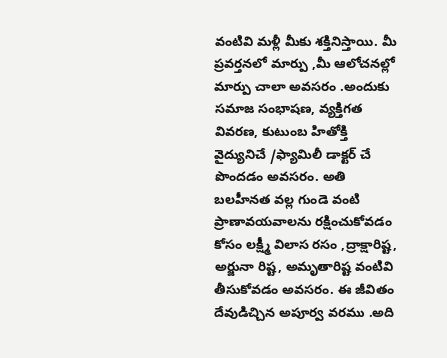వంటివి మళ్లీ మీకు శక్తినిస్తాయి. మీ ప్రవర్తనలో మార్పు ,మీ ఆలోచనల్లో మార్పు చాలా అవసరం .అందుకు సమాజ సంభాషణ, వ్యక్తిగత వివరణ, కుటుంబ హితోక్తి వైద్యునిచే /ఫ్యామిలీ డాక్టర్ చే పొందడం అవసరం. అతి బలహీనత వల్ల గుండె వంటి ప్రాణావయవాలను రక్షించుకోవడం కోసం లక్ష్మీ విలాస రసం ,ద్రాక్షారిష్ట, అర్జునా రిష్ట, అమృతారిష్ట వంటివి తీసుకోవడం అవసరం. ఈ జీవితం దేవుడిచ్చిన అపూర్వ వరము .అది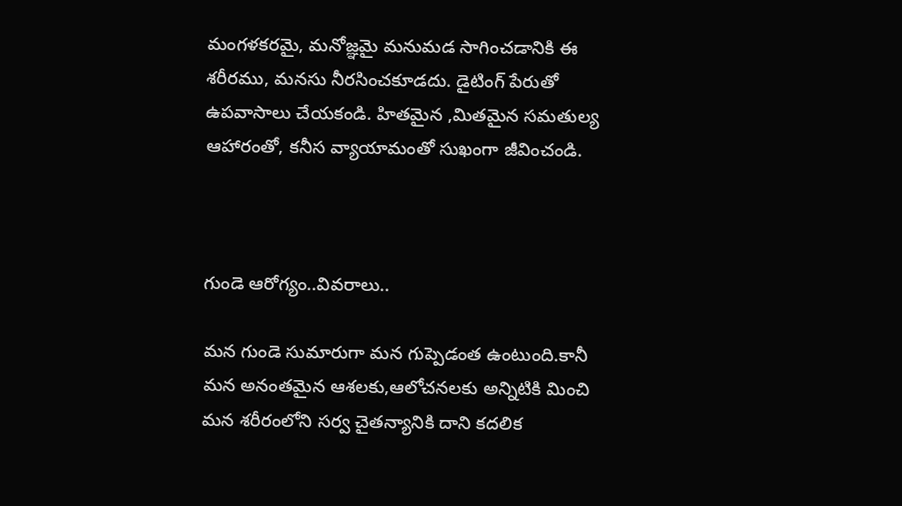మంగళకరమై, మనోజ్ఞమై మనుమడ సాగించడానికి ఈ శరీరము, మనసు నీరసించకూడదు. డైటింగ్ పేరుతో ఉపవాసాలు చేయకండి. హితమైన ,మితమైన సమతుల్య ఆహారంతో, కనీస వ్యాయామంతో సుఖంగా జీవించండి.



గుండె ఆరోగ్యం..వివరాలు..

మన గుండె సుమారుగా మన గుప్పెడంత ఉంటుంది.కానీ మన అనంతమైన ఆశలకు,ఆలోచనలకు అన్నిటికి మించి మన శరీరంలోని సర్వ చైతన్యానికి దాని కదలిక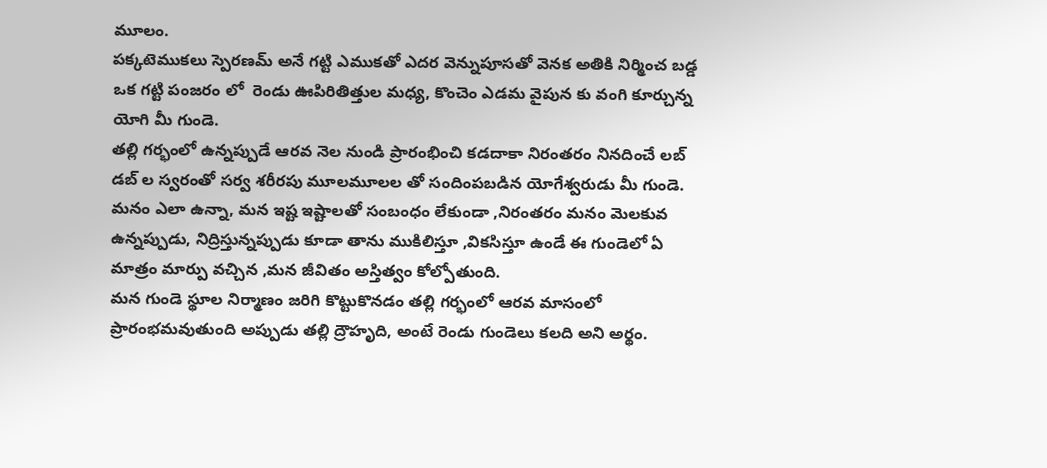మూలం.
పక్కటెముకలు స్పెరణమ్ అనే గట్టి ఎముకతో ఎదర వెన్నుపూసతో వెనక అతికి నిర్మించ బడ్డ ఒక గట్టి పంజరం లో  రెండు ఊపిరితిత్తుల మధ్య, కొంచెం ఎడమ వైపున కు వంగి కూర్చున్న యోగి మీ గుండె.
తల్లి గర్భంలో ఉన్నప్పుడే ఆరవ నెల నుండి ప్రారంభించి కడదాకా నిరంతరం నినదించే లబ్ డబ్ ల స్వరంతో సర్వ శరీరపు మూలమూలల తో సందింపబడిన యోగేశ్వరుడు మీ గుండె.
మనం ఎలా ఉన్నా, మన ఇష్ట ఇష్టాలతో సంబంధం లేకుండా ,నిరంతరం మనం మెలకువ ఉన్నప్పుడు, నిద్రిస్తున్నప్పుడు కూడా తాను ముకిలిస్తూ ,వికసిస్తూ ఉండే ఈ గుండెలో ఏ మాత్రం మార్పు వచ్చిన ,మన జీవితం అస్తిత్వం కోల్పోతుంది.
మన గుండె స్థూల నిర్మాణం జరిగి కొట్టుకొనడం తల్లి గర్భంలో ఆరవ మాసంలో ప్రారంభమవుతుంది అప్పుడు తల్లి ద్రౌహృది, అంటే రెండు గుండెలు కలది అని అర్థం.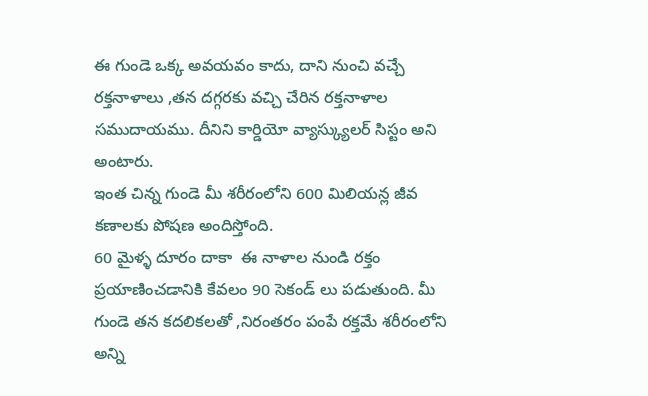ఈ గుండె ఒక్క అవయవం కాదు, దాని నుంచి వచ్చే రక్తనాళాలు ,తన దగ్గరకు వచ్చి చేరిన రక్తనాళాల సముదాయము. దీనిని కార్డియో వ్యాస్క్యులర్ సిస్టం అని అంటారు.
ఇంత చిన్న గుండె మీ శరీరంలోని 600 మిలియన్ల జీవ కణాలకు పోషణ అందిస్తోంది.
60 మైళ్ళ దూరం దాకా  ఈ నాళాల నుండి రక్తం ప్రయాణించడానికి కేవలం 90 సెకండ్ లు పడుతుంది. మీ గుండె తన కదలికలతో ,నిరంతరం పంపే రక్తమే శరీరంలోని అన్ని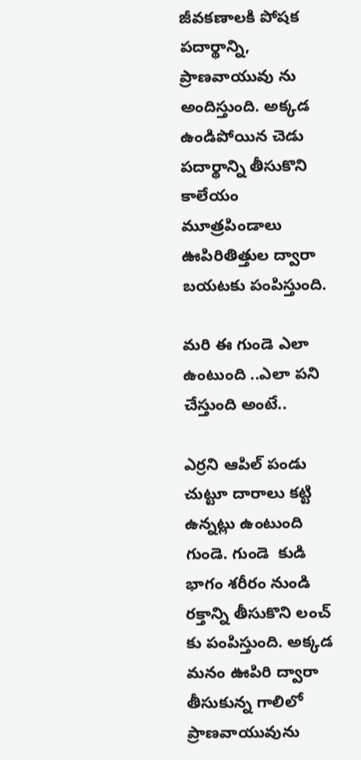జీవకణాలకి పోషక పదార్థాన్ని, ప్రాణవాయువు ను అందిస్తుంది. అక్కడ ఉండిపోయిన చెడు పదార్థాన్ని తీసుకొని కాలేయం మూత్రపిండాలు ఊపిరితిత్తుల ద్వారా బయటకు పంపిస్తుంది.

మరి ఈ గుండె ఎలా ఉంటుంది ..ఎలా పని చేస్తుంది అంటే..

ఎర్రని ఆపిల్ పండు చుట్టూ దారాలు కట్టి ఉన్నట్లు ఉంటుంది గుండె. గుండె  కుడి భాగం శరీరం నుండి రక్తాన్ని తీసుకొని లంచ్ కు పంపిస్తుంది. అక్కడ మనం ఊపిరి ద్వారా తీసుకున్న గాలిలో ప్రాణవాయువును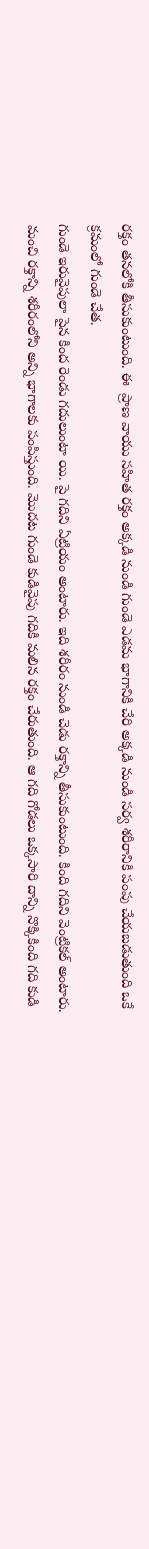రక్తం తనలోకి తీసుకుంటుంది. ఈ  ప్రాణ వాయు సహిత రక్తం అక్కడి నుండి గుండె ఎడమ భాగానికి చేరి అక్కడి నుండి సర్వ శరీరానికి పంపు చేయబడుతుంది ఒకే క్రమంలో గుండె చేత.
గుండె ఇరువైపులా పైన కింద రెండు గదులుంటా యి. పై గదిని ఏట్రియం అంటారు. ఇది శరీరం నుండి చెడు రక్తాన్ని తీసుకుంటుంది. కింది గదిని వెంట్రికల్ అంటారు. మంచి రక్తాన్ని శరీరంలోని అన్ని భాగాలకు పంపిస్తుంది. మొదట గుండె కుడివైపు గదికి మలిన రక్తం చేరుతుంది. ఆ గది గోడలు ఒక్కసారి దాన్ని నొక్కికింది గది కుడి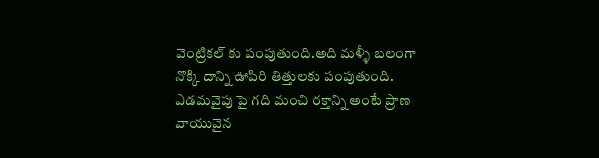వెంట్రికల్ కు పంపుతుంది.అది మళ్ళీ బలంగా నొక్కి దాన్ని ఊపిరి తిత్తులకు పంపుతుంది.
ఎడమవైపు పై గది మంచి రక్తాన్ని అంటే ప్రాణ వాయువైన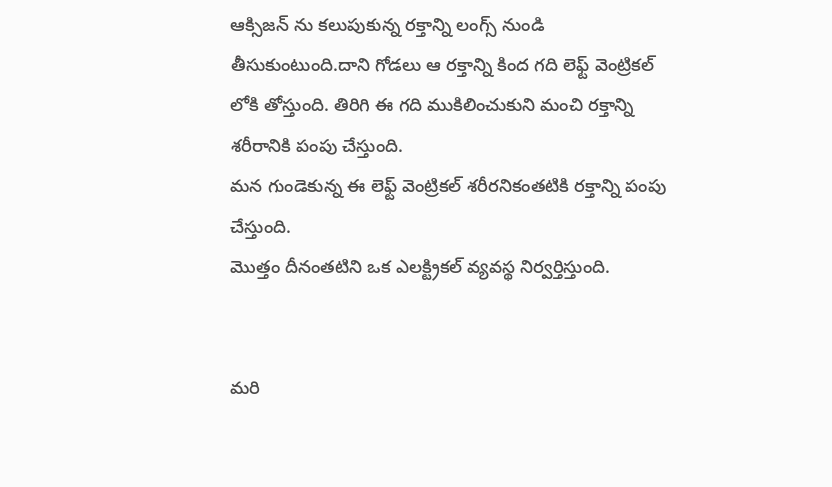ఆక్సిజన్ ను కలుపుకున్న రక్తాన్ని లంగ్స్ నుండి తీసుకుంటుంది.దాని గోడలు ఆ రక్తాన్ని కింద గది లెఫ్ట్ వెంట్రికల్ లోకి తోస్తుంది. తిరిగి ఈ గది ముకిలించుకుని మంచి రక్తాన్ని శరీరానికి పంపు చేస్తుంది.
మన గుండెకున్న ఈ లెఫ్ట్ వెంట్రికల్ శరీరనికంతటికి రక్తాన్ని పంపు చేస్తుంది.
మొత్తం దీనంతటిని ఒక ఎలక్ట్రికల్ వ్యవస్థ నిర్వర్తిస్తుంది.


మరి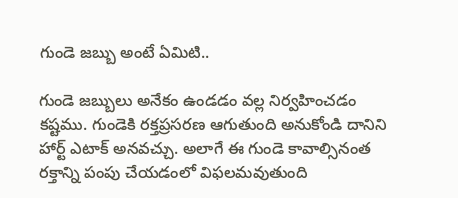గుండె జబ్బు అంటే ఏమిటి..

గుండె జబ్బులు అనేకం ఉండడం వల్ల నిర్వహించడం కష్టము. గుండెకి రక్తప్రసరణ ఆగుతుంది అనుకోండి దానిని హార్ట్ ఎటాక్ అనవచ్చు. అలాగే ఈ గుండె కావాల్సినంత రక్తాన్ని పంపు చేయడంలో విఫలమవుతుంది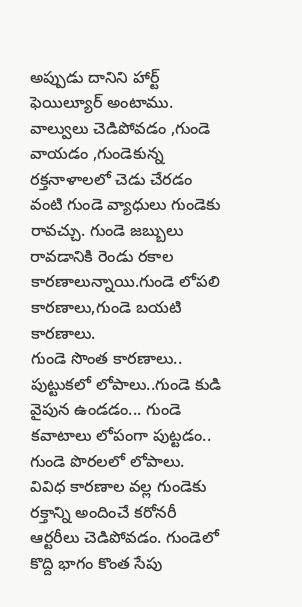అప్పుడు దానిని హార్ట్ ఫెయిల్యూర్ అంటాము. వాల్వులు చెడిపోవడం ,గుండె వాయడం ,గుండెకున్న రక్తనాళాలలో చెడు చేరడం వంటి గుండె వ్యాధులు గుండెకు రావచ్చు. గుండె జబ్బులు రావడానికి రెండు రకాల కారణాలున్నాయి.గుండె లోపలి కారణాలు,గుండె బయటి కారణాలు.
గుండె సొంత కారణాలు.. పుట్టుకలో లోపాలు..గుండె కుడి వైపున ఉండడం... గుండె కవాటాలు లోపంగా పుట్టడం.. గుండె పొరలలో లోపాలు.
వివిధ కారణాల వల్ల గుండెకు రక్తాన్ని అందించే కరోనరీ ఆర్టరీలు చెడిపోవడం. గుండెలో కొద్ది భాగం కొంత సేపు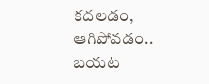కదలడం, ఆగిపోవడం..
బయట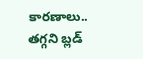కారణాలు.. తగ్గని బ్లడ్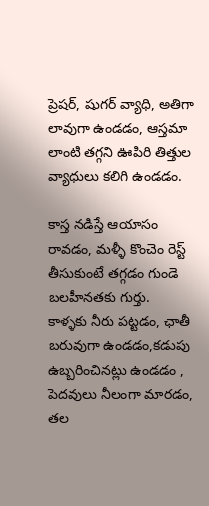ప్రెషర్, షుగర్ వ్యాధి, అతిగా లావుగా ఉండడం, ఆస్తమా లాంటి తగ్గని ఊపిరి తిత్తుల వ్యాధులు కలిగి ఉండడం.

కాస్త నడిస్తే ఆయాసం రావడం, మళ్ళీ కొంచెం రెస్ట్ తీసుకుంటే తగ్గడం గుండె బలహీనతకు గుర్తు.
కాళ్ళకు నీరు పట్టడం, ఛాతీ బరువుగా ఉండడం,కడుపు ఉబ్బరించినట్లు ఉండడం , పెదవులు నీలంగా మారడం, తల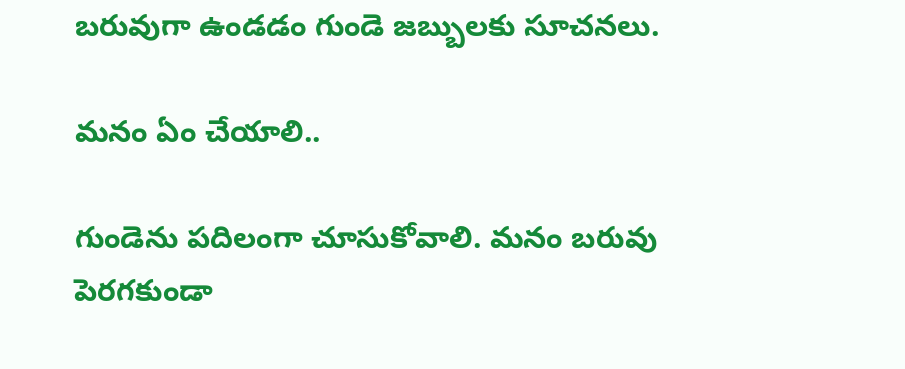బరువుగా ఉండడం గుండె జబ్బులకు సూచనలు.

మనం ఏం చేయాలి..

గుండెను పదిలంగా చూసుకోవాలి. మనం బరువు పెరగకుండా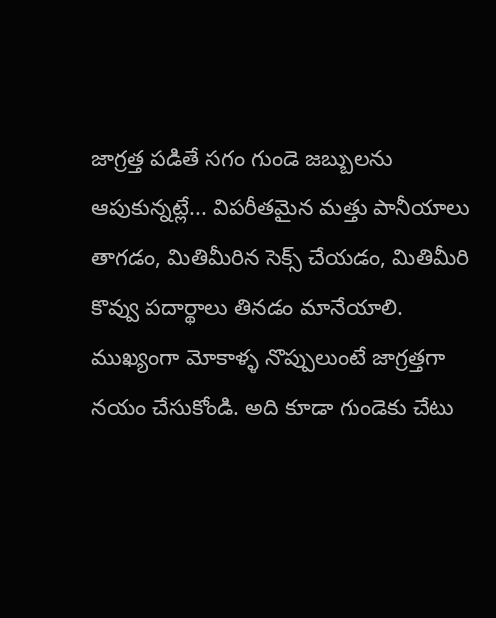జాగ్రత్త పడితే సగం గుండె జబ్బులను ఆపుకున్నట్లే... విపరీతమైన మత్తు పానీయాలు తాగడం, మితిమీరిన సెక్స్ చేయడం, మితిమీరి కొవ్వు పదార్థాలు తినడం మానేయాలి. ముఖ్యంగా మోకాళ్ళ నొప్పులుంటే జాగ్రత్తగా నయం చేసుకోండి. అది కూడా గుండెకు చేటు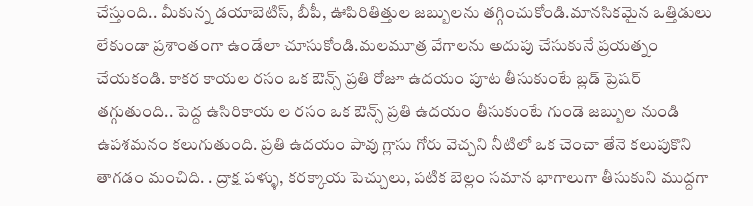చేస్తుంది.. మీకున్న డయాబెటిస్, బీపీ, ఊపిరితిత్తుల జబ్బులను తగ్గించుకోండి.మానసికమైన ఒత్తిడులు లేకుండా ప్రశాంతంగా ఉండేలా చూసుకోండి.మలమూత్ర వేగాలను అదుపు చేసుకునే ప్రయత్నం చేయకండి. కాకర కాయల రసం ఒక ఔన్స్ ప్రతి రోజూ ఉదయం పూట తీసుకుంటే బ్లడ్ ప్రెషర్ తగ్గుతుంది.. పెద్ద ఉసిరికాయ ల రసం ఒక ఔన్స్ ప్రతి ఉదయం తీసుకుంటే గుండె జబ్బుల నుండి ఉపశమనం కలుగుతుంది. ప్రతి ఉదయం పావు గ్లాసు గోరు వెచ్చని నీటిలో ఒక చెంచా తేనె కలుపుకొని తాగడం మంచిది. . ద్రాక్ష పళ్ళు, కరక్కాయ పెచ్చులు, పటిక బెల్లం సమాన భాగాలుగా తీసుకుని ముద్దగా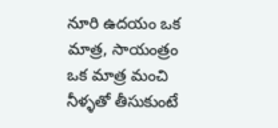నూరి ఉదయం ఒక మాత్ర, సాయంత్రం ఒక మాత్ర మంచి నీళ్ళతో తీసుకుంటే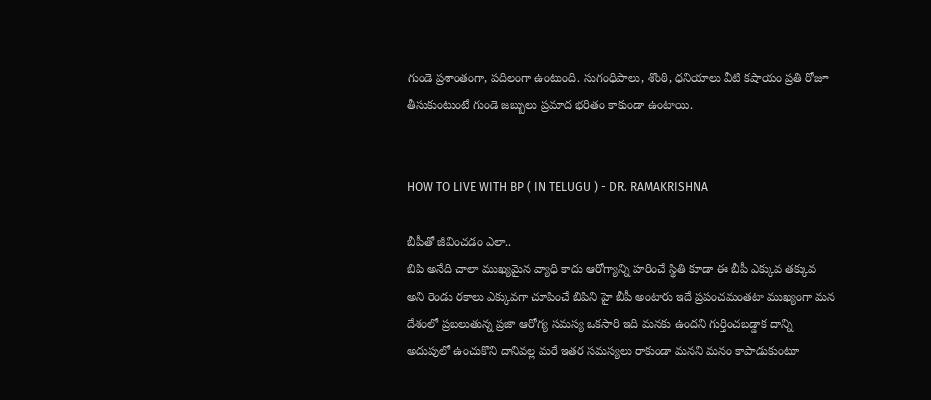గుండె ప్రశాంతంగా, పదిలంగా ఉంటుంది. సుగంధిపాలు, శొంఠి, ధనియాలు వీటి కషాయం ప్రతి రోజూ తీసుకుంటుంటే గుండె జబ్బులు ప్రమాద భరితం కాకుండా ఉంటాయి.


HOW TO LIVE WITH BP ( IN TELUGU ) - DR. RAMAKRISHNA

బీపీతో జీవించడం ఎలా..
బిపి అనేది చాలా ముఖ్యమైన వ్యాధి కాదు ఆరోగ్యాన్ని హరించే స్థితి కూడా ఈ బీపీ ఎక్కువ తక్కువ అని రెండు రకాలు ఎక్కువగా చూపించే బిపిని హై బీపీ అంటారు ఇదే ప్రపంచమంతటా ముఖ్యంగా మన దేశంలో ప్రబలుతున్న ప్రజా ఆరోగ్య సమస్య ఒకసారి ఇది మనకు ఉందని గుర్తించబడ్డాక దాన్ని అదుపులో ఉంచుకొని దానివల్ల మరే ఇతర సమస్యలు రాకుండా మనని మనం కాపాడుకుంటూ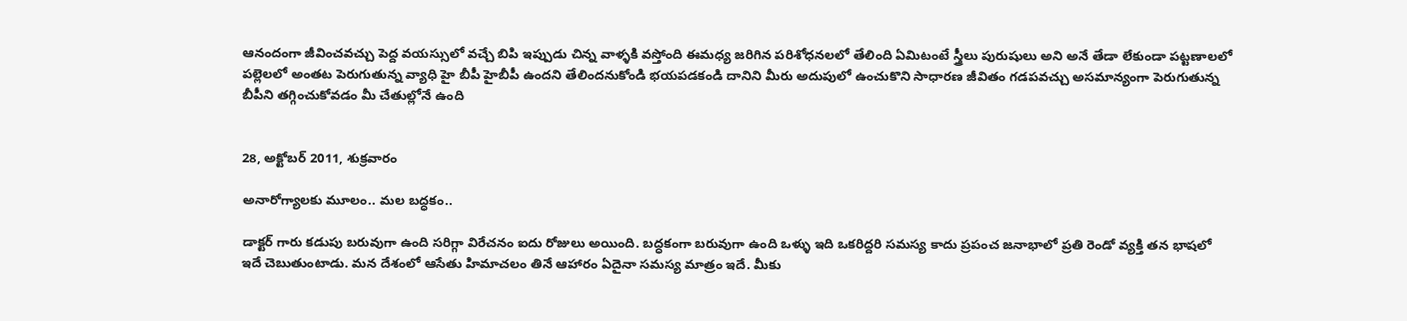ఆనందంగా జీవించవచ్చు పెద్ద వయస్సులో వచ్చే బిపి ఇప్పుడు చిన్న వాళ్ళకి వస్తోంది ఈమధ్య జరిగిన పరిశోధనలలో తేలింది ఏమిటంటే స్త్రీలు పురుషులు అని అనే తేడా లేకుండా పట్టణాలలో పల్లెలలో అంతట పెరుగుతున్న వ్యాధి హై బీపీ హైబీపీ ఉందని తేలిందనుకోండి భయపడకండి దానిని మీరు అదుపులో ఉంచుకొని సాధారణ జీవితం గడపవచ్చు అసమాన్యంగా పెరుగుతున్న బీపీని తగ్గించుకోవడం మీ చేతుల్లోనే ఉంది


28, అక్టోబర్ 2011, శుక్రవారం

అనారోగ్యాలకు మూలం.. మల బద్ధకం..

డాక్టర్ గారు కడుపు బరువుగా ఉంది సరిగ్గా విరేచనం ఐదు రోజులు అయింది. బద్ధకంగా బరువుగా ఉంది ఒళ్ళు ఇది ఒకరిద్దరి సమస్య కాదు ప్రపంచ జనాభాలో ప్రతి రెండో వ్యక్తి తన భాషలో ఇదే చెబుతుంటాడు. మన దేశంలో ఆసేతు హిమాచలం తినే ఆహారం ఏదైనా సమస్య మాత్రం ఇదే. మీకు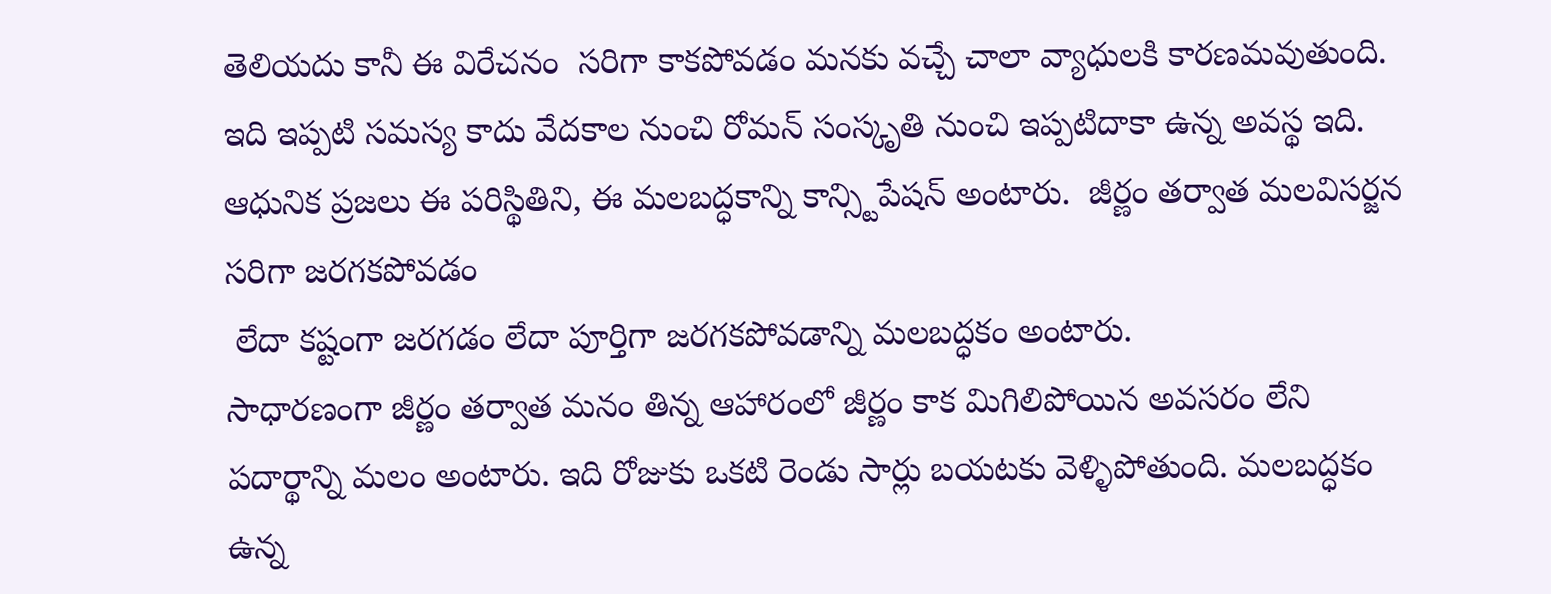తెలియదు కానీ ఈ విరేచనం  సరిగా కాకపోవడం మనకు వచ్చే చాలా వ్యాధులకి కారణమవుతుంది. ఇది ఇప్పటి సమస్య కాదు వేదకాల నుంచి రోమన్ సంస్కృతి నుంచి ఇప్పటిదాకా ఉన్న అవస్థ ఇది.
ఆధునిక ప్రజలు ఈ పరిస్థితిని, ఈ మలబద్ధకాన్ని కాన్స్టిపేషన్ అంటారు.  జీర్ణం తర్వాత మలవిసర్జన సరిగా జరగకపోవడం
 లేదా కష్టంగా జరగడం లేదా పూర్తిగా జరగకపోవడాన్ని మలబద్ధకం అంటారు.
సాధారణంగా జీర్ణం తర్వాత మనం తిన్న ఆహారంలో జీర్ణం కాక మిగిలిపోయిన అవసరం లేని పదార్థాన్ని మలం అంటారు. ఇది రోజుకు ఒకటి రెండు సార్లు బయటకు వెళ్ళిపోతుంది. మలబద్ధకం ఉన్న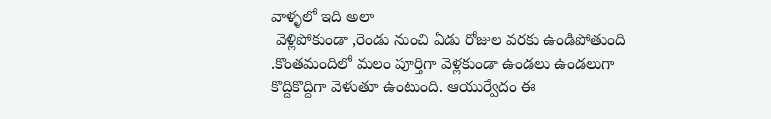వాళ్ళలో ఇది అలా
 వెళ్లిపోకుండా ,రెండు నుంచి ఏడు రోజుల వరకు ఉండిపోతుంది .కొంతమందిలో మలం పూర్తిగా వెళ్లకుండా ఉండలు ఉండలుగా కొద్దికొద్దిగా వెళుతూ ఉంటుంది. ఆయుర్వేదం ఈ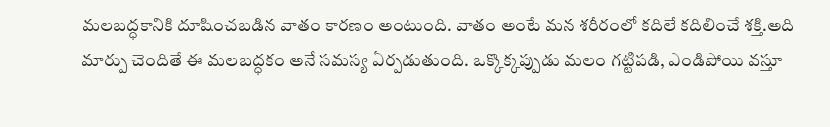మలబద్ధకానికి దూషించబడిన వాతం కారణం అంటుంది. వాతం అంటే మన శరీరంలో కదిలే కదిలించే శక్తి.అది మార్పు చెందితే ఈ మలబద్ధకం అనే సమస్య ఏర్పడుతుంది. ఒక్కొక్కప్పుడు మలం గట్టిపడి, ఎండిపోయి వస్తూ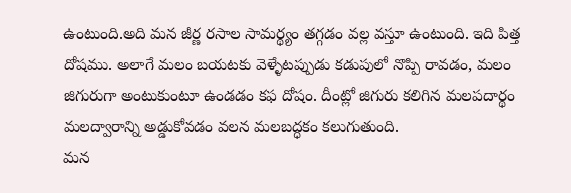ఉంటుంది.అది మన జీర్ణ రసాల సామర్థ్యం తగ్గడం వల్ల వస్తూ ఉంటుంది. ఇది పిత్త దోషము. అలాగే మలం బయటకు వెళ్ళేటప్పుడు కడుపులో నొప్పి రావడం, మలం జిగురుగా అంటుకుంటూ ఉండడం కఫ దోషం. దీంట్లో జిగురు కలిగిన మలపదార్థం మలద్వారాన్ని అడ్డుకోవడం వలన మలబద్ధకం కలుగుతుంది.
మన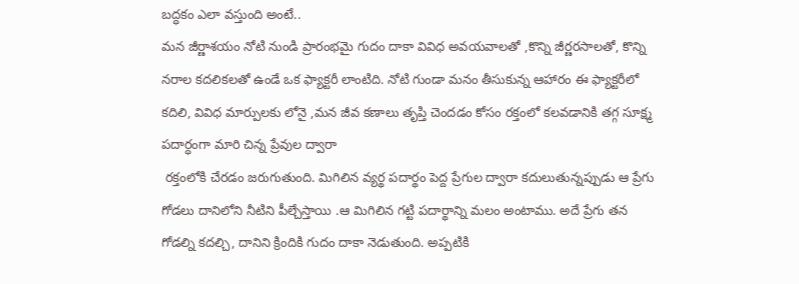బద్ధకం ఎలా వస్తుంది అంటే..
మన జీర్ణాశయం నోటి నుండి ప్రారంభమై గుదం దాకా వివిధ అవయవాలతో ,కొన్ని జీర్ణరసాలతో, కొన్ని నరాల కదలికలతో ఉండే ఒక ఫ్యాక్టరీ లాంటిది. నోటి గుండా మనం తీసుకున్న ఆహారం ఈ ఫ్యాక్టరీలో కదిలి, వివిధ మార్పులకు లోనై ,మన జీవ కణాలు తృప్తి చెందడం కోసం రక్తంలో కలవడానికి తగ్గ సూక్ష్మ పదార్ధంగా మారి చిన్న ప్రేవుల ద్వారా
 రక్తంలోకి చేరడం జరుగుతుంది. మిగిలిన వ్యర్థ పదార్థం పెద్ద ప్రేగుల ద్వారా కదులుతున్నప్పుడు ఆ ప్రేగు గోడలు దానిలోని నీటిని పీల్చేస్తాయి .ఆ మిగిలిన గట్టి పదార్థాన్ని మలం అంటాము. అదే ప్రేగు తన గోడల్ని కదల్చి, దానిని క్రిందికి గుదం దాకా నెడుతుంది. అప్పటికి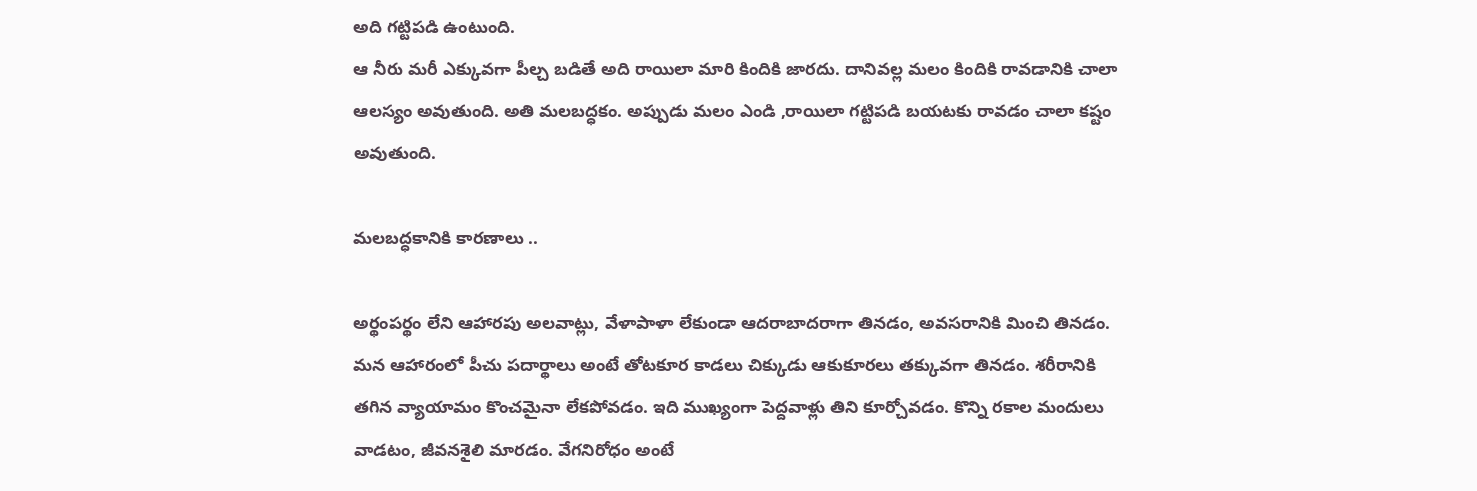అది గట్టిపడి ఉంటుంది.
ఆ నీరు మరీ ఎక్కువగా పీల్చ బడితే అది రాయిలా మారి కిందికి జారదు. దానివల్ల మలం కిందికి రావడానికి చాలా ఆలస్యం అవుతుంది. అతి మలబద్ధకం. అప్పుడు మలం ఎండి ,రాయిలా గట్టిపడి బయటకు రావడం చాలా కష్టం అవుతుంది.

మలబద్ధకానికి కారణాలు ..

అర్థంపర్థం లేని ఆహారపు అలవాట్లు, వేళాపాళా లేకుండా ఆదరాబాదరాగా తినడం, అవసరానికి మించి తినడం. మన ఆహారంలో పీచు పదార్థాలు అంటే తోటకూర కాడలు చిక్కుడు ఆకుకూరలు తక్కువగా తినడం. శరీరానికి తగిన వ్యాయామం కొంచమైనా లేకపోవడం. ఇది ముఖ్యంగా పెద్దవాళ్లు తిని కూర్చోవడం. కొన్ని రకాల మందులు వాడటం, జీవనశైలి మారడం. వేగనిరోధం అంటే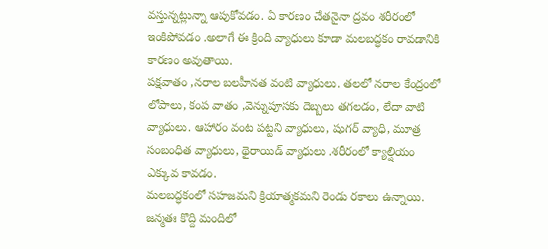వస్తున్నట్లున్నా ఆపుకోవడం. ఏ కారణం చేతనైనా ద్రవం శరీరంలో ఇంకిపోవడం .అలాగే ఈ క్రింది వ్యాధులు కూడా మలబద్ధకం రావడానికి కారణం అవుతాయి.
పక్షవాతం ,నరాల బలహీనత వంటి వ్యాధులు. తలలో నరాల కేంద్రంలో లోపాలు, కంప వాతం ,వెన్నుపూసకు దెబ్బలు తగలడం, లేదా వాటి వ్యాధులు. ఆహారం వంట పట్టని వ్యాధులు, షుగర్ వ్యాధి, మూత్ర సంబంధిత వ్యాధులు, థైరాయిడ్ వ్యాధులు .శరీరంలో క్యాల్షియం ఎక్కువ కావడం.
మలబద్ధకంలో సహజమని క్రియాత్మకమని రెండు రకాలు ఉన్నాయి. జన్మతః కొద్ది మందిలో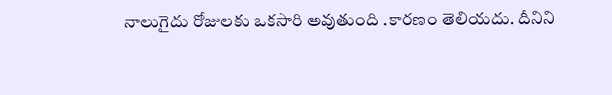నాలుగైదు రోజులకు ఒకసారి అవుతుంది .కారణం తెలియదు. దీనిని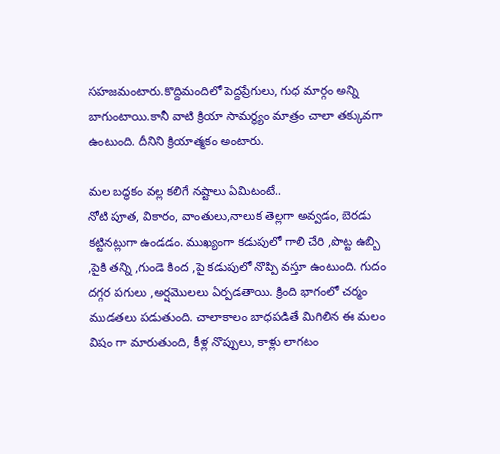సహజమంటారు.కొద్దిమందిలో పెద్దప్రేగులు, గుధ మార్గం అన్ని బాగుంటాయి.కానీ వాటి క్రియా సామర్థ్యం మాత్రం చాలా తక్కువగా ఉంటుంది. దీనిని క్రియాత్మకం అంటారు.

మల బద్ధకం వల్ల కలిగే నష్టాలు ఏమిటంటే..
నోటి పూత, వికారం, వాంతులు,నాలుక తెల్లగా అవ్వడం, బెరడు కట్టినట్లుగా ఉండడం. ముఖ్యంగా కడుపులో గాలి చేరి ,పొట్ట ఉబ్బి ,పైకి తన్ని ,గుండె కింద ,పై కడుపులో నొప్పి వస్తూ ఉంటుంది. గుదం దగ్గర పగులు ,అర్షమొలలు ఏర్పడతాయి. క్రింది భాగంలో చర్మం ముడతలు పడుతుంది. చాలాకాలం బాధపడితే మిగిలిన ఈ మలం విషం గా మారుతుంది, కీళ్ల నొప్పులు, కాళ్లు లాగటం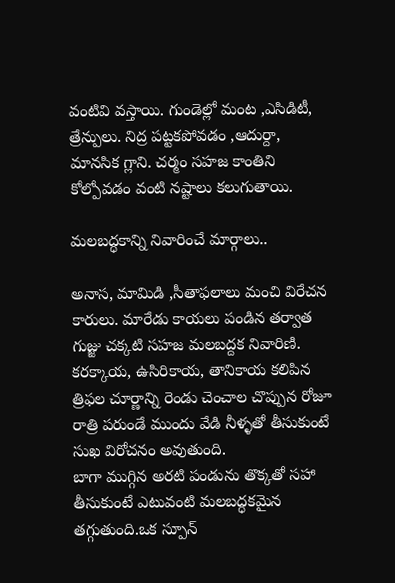వంటివి వస్తాయి. గుండెల్లో మంట ,ఎసిడిటీ, త్రేన్పులు. నిద్ర పట్టకపోవడం ,ఆదుర్దా, మానసిక గ్లాని. చర్మం సహజ కాంతిని కోల్పోవడం వంటి నష్టాలు కలుగుతాయి.

మలబద్ధకాన్ని నివారించే మార్గాలు..

అనాస, మామిడి ,సీతాఫలాలు మంచి విరేచన కారులు. మారేడు కాయలు పండిన తర్వాత గుజ్జు చక్కటి సహజ మలబద్దక నివారిణి. కరక్కాయ, ఉసిరికాయ, తానికాయ కలిపిన త్రిఫల చూర్ణాన్ని రెండు చెంచాల చొప్పున రోజూ రాత్రి పరుండే ముందు వేడి నీళ్ళతో తీసుకుంటే సుఖ విరోచనం అవుతుంది.
బాగా ముగ్గిన అరటి పండును తొక్కతో సహా తీసుకుంటే ఎటువంటి మలబద్ధకమైన తగ్గుతుంది.ఒక స్పూన్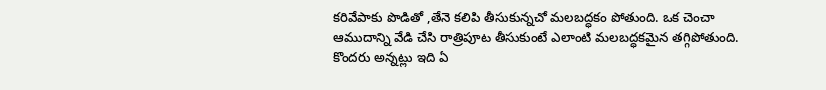కరివేపాకు పొడితో ,తేనె కలిపి తీసుకున్నచో మలబద్ధకం పోతుంది. ఒక చెంచా ఆముదాన్ని వేడి చేసి రాత్రిపూట తీసుకుంటే ఎలాంటి మలబద్ధకమైన తగ్గిపోతుంది. కొందరు అన్నట్లు ఇది ఏ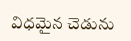విధమైన చెడును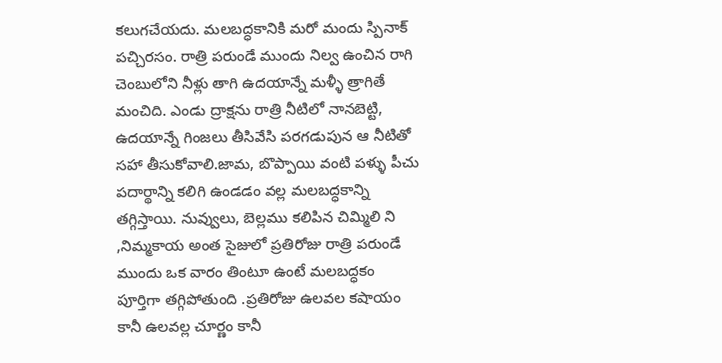కలుగచేయదు. మలబద్ధకానికి మరో మందు స్పినాక్ పచ్చిరసం. రాత్రి పరుండే ముందు నిల్వ ఉంచిన రాగి చెంబులోని నీళ్లు తాగి ఉదయాన్నే మళ్ళీ త్రాగితే మంచిది. ఎండు ద్రాక్షను రాత్రి నీటిలో నానబెట్టి, ఉదయాన్నే గింజలు తీసివేసి పరగడుపున ఆ నీటితో సహా తీసుకోవాలి.జామ, బొప్పాయి వంటి పళ్ళు పీచు పదార్థాన్ని కలిగి ఉండడం వల్ల మలబద్ధకాన్ని తగ్గిస్తాయి. నువ్వులు, బెల్లము కలిపిన చిమ్మిలి ని ,నిమ్మకాయ అంత సైజులో ప్రతిరోజు రాత్రి పరుండే ముందు ఒక వారం తింటూ ఉంటే మలబద్ధకం పూర్తిగా తగ్గిపోతుంది .ప్రతిరోజు ఉలవల కషాయం కానీ ఉలవల్ల చూర్ణం కానీ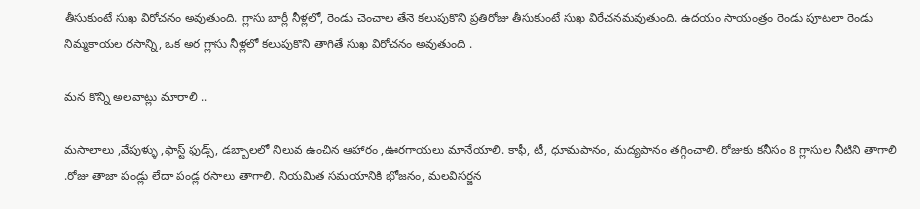తీసుకుంటే సుఖ విరోచనం అవుతుంది. గ్లాసు బార్లీ నీళ్లలో, రెండు చెంచాల తేనె కలుపుకొని ప్రతిరోజు తీసుకుంటే సుఖ విరేచనమవుతుంది. ఉదయం సాయంత్రం రెండు పూటలా రెండు నిమ్మకాయల రసాన్ని, ఒక అర గ్లాసు నీళ్లలో కలుపుకొని తాగితే సుఖ విరోచనం అవుతుంది .

మన కొన్ని అలవాట్లు మారాలి ..

మసాలాలు ,వేపుళ్ళు ,ఫాస్ట్ ఫుడ్స్, డబ్బాలలో నిలువ ఉంచిన ఆహారం ,ఊరగాయలు మానేయాలి. కాఫీ, టీ, ధూమపానం, మద్యపానం తగ్గించాలి. రోజుకు కనీసం 8 గ్లాసుల నీటిని తాగాలి .రోజు తాజా పండ్లు లేదా పండ్ల రసాలు తాగాలి. నియమిత సమయానికి భోజనం, మలవిసర్జన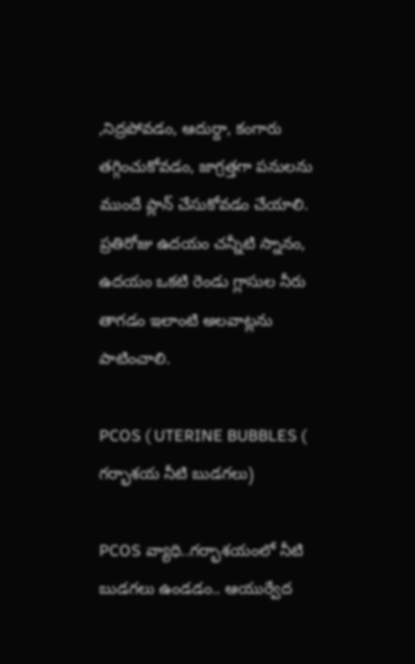,నిద్రపోవడం, ఆదుర్దా, కంగారు తగ్గించుకోవడం, జాగ్రత్తగా పనులను ముందే ప్లాన్ చేసుకోవడం చేయాలి. ప్రతిరోజు ఉదయం చన్నీటి స్నానం, ఉదయం ఒకటి రెండు గ్లాసుల నీరు తాగడం ఇలాంటి అలవాట్లను పాటించాలి.

PCOS ( UTERINE BUBBLES ( గర్భాశయ నీటి బుడగలు)

PCOS వ్యాధి..గర్భాశయంలో నీటి బుడగలు ఉండడం.. ఆయుర్వేద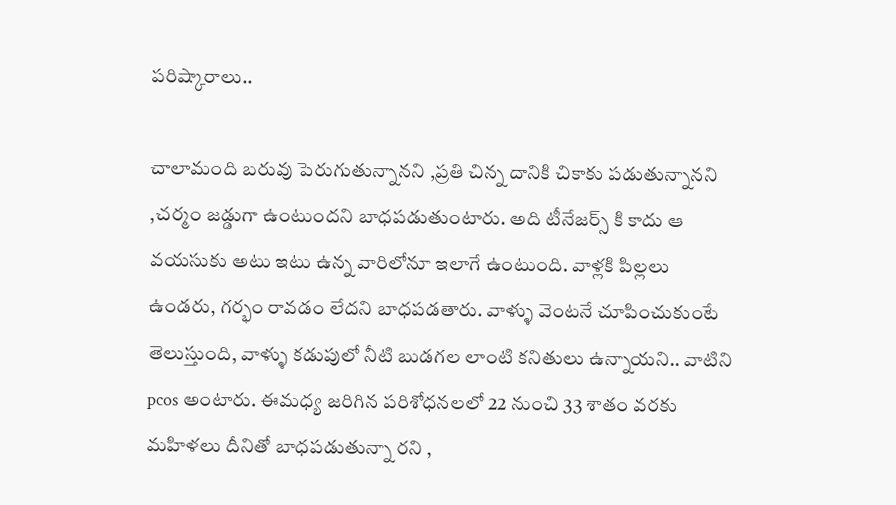పరిష్కారాలు..

చాలామంది బరువు పెరుగుతున్నానని ,ప్రతి చిన్న దానికి చికాకు పడుతున్నానని ,చర్మం జడ్డుగా ఉంటుందని బాధపడుతుంటారు. అది టీనేజర్స్ కి కాదు ఆ వయసుకు అటు ఇటు ఉన్న వారిలోనూ ఇలాగే ఉంటుంది. వాళ్లకి పిల్లలు ఉండరు, గర్భం రావడం లేదని బాధపడతారు. వాళ్ళు వెంటనే చూపించుకుంటే తెలుస్తుంది, వాళ్ళు కడుపులో నీటి బుడగల లాంటి కనితులు ఉన్నాయని.. వాటిని pcos అంటారు. ఈమధ్య జరిగిన పరిశోధనలలో 22 నుంచి 33 శాతం వరకు మహిళలు దీనితో బాధపడుతున్నా రని ,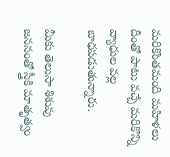మరికొంతమంది మహిళలు దీంతో పాటు వచ్చే మరికొన్ని వ్యాధుల వల్ల బాధపడుతున్నారు.

మీకు తెలుసా శిశువు జననంతో స్త్రీకి మాతృత్వం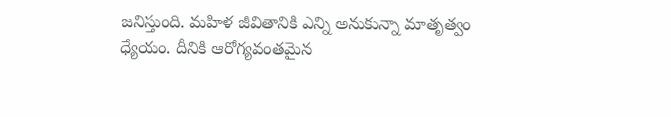జనిస్తుంది. మహిళ జీవితానికి ఎన్ని అనుకున్నా మాతృత్వం ధ్యేయం. దీనికి ఆరోగ్యవంతమైన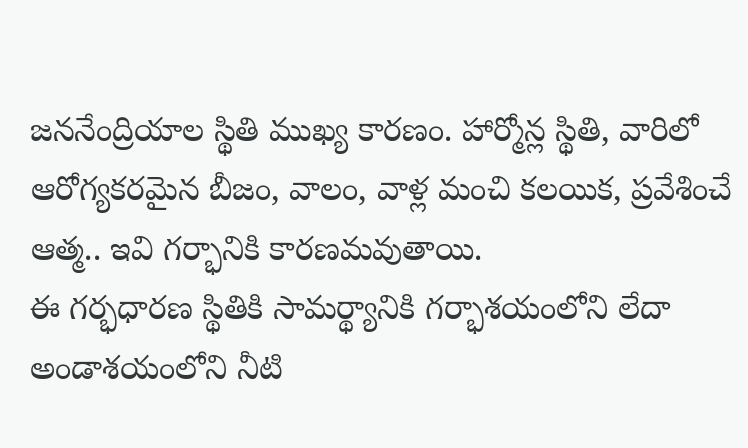జననేంద్రియాల స్థితి ముఖ్య కారణం. హార్మోన్ల స్థితి, వారిలో ఆరోగ్యకరమైన బీజం, వాలం, వాళ్ల మంచి కలయిక, ప్రవేశించే ఆత్మ.. ఇవి గర్భానికి కారణమవుతాయి.
ఈ గర్భధారణ స్థితికి సామర్థ్యానికి గర్భాశయంలోని లేదా అండాశయంలోని నీటి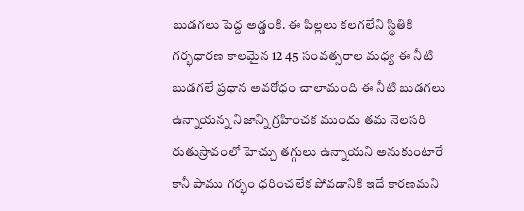బుడగలు పెద్ద అడ్డంకి. ఈ పిల్లలు కలగలేని స్థితికి గర్భధారణ కాలమైన 12 45 సంవత్సరాల మధ్య ఈ నీటి బుడగలే ప్రధాన అవరోధం చాలామంది ఈ నీటి బుడగలు ఉన్నాయన్న నిజాన్ని గ్రహించక ముందు తమ నెలసరి రుతుస్రావంలో హెచ్చు తగ్గులు ఉన్నాయని అనుకుంటారే కానీ పాము గర్భం ధరించలేక పోవడానికి ఇదే కారణమని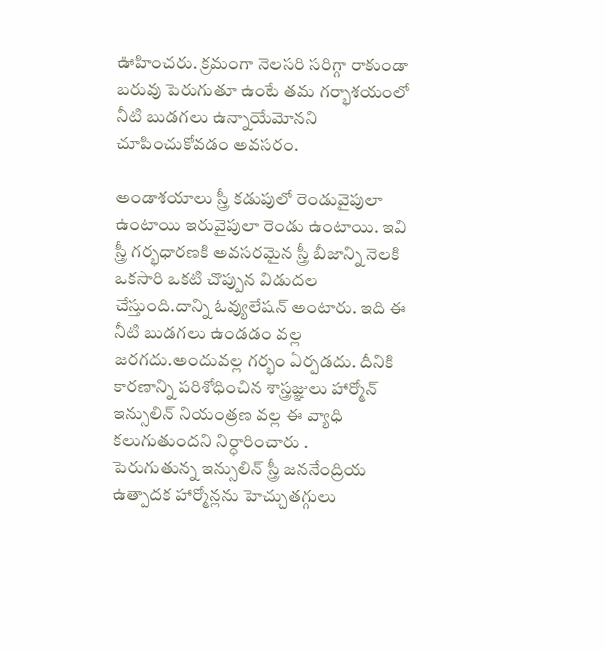ఊహించరు. క్రమంగా నెలసరి సరిగ్గా రాకుండా బరువు పెరుగుతూ ఉంటే తమ గర్భాశయంలో నీటి బుడగలు ఉన్నాయేమోనని చూపించుకోవడం అవసరం.

అండాశయాలు స్త్రీ కడుపులో రెండువైపులా ఉంటాయి ఇరువైపులా రెండు ఉంటాయి. ఇవి స్త్రీ గర్భధారణకి అవసరమైన స్త్రీ బీజాన్ని నెలకి ఒకసారి ఒకటి చొప్పున విడుదల చేస్తుంది.దాన్ని ఓవ్యులేషన్ అంటారు. ఇది ఈ నీటి బుడగలు ఉండడం వల్ల జరగదు.అందువల్ల గర్భం ఏర్పడదు. దీనికి కారణాన్ని పరిశోధించిన శాస్త్రజ్ఞులు హార్మోన్ ఇన్సులిన్ నియంత్రణ వల్ల ఈ వ్యాధి కలుగుతుందని నిర్ధారించారు .
పెరుగుతున్న ఇన్సులిన్ స్త్రీ జననేంద్రియ ఉత్పాదక హార్మోన్లను హెచ్చుతగ్గులు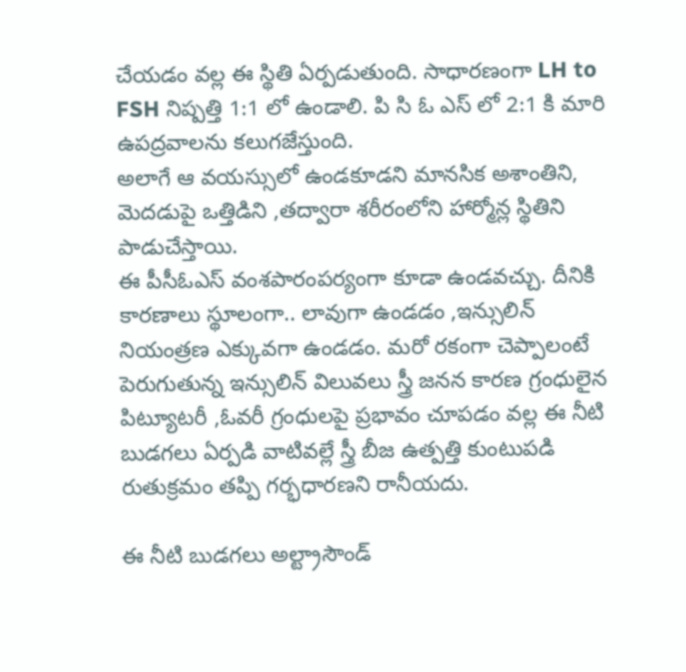చేయడం వల్ల ఈ స్థితి ఏర్పడుతుంది. సాధారణంగా LH to FSH నిష్పత్తి 1:1 లో ఉండాలి. పి సి ఓ ఎస్ లో 2:1 కి మారి ఉపద్రవాలను కలుగజేస్తుంది.
అలాగే ఆ వయస్సులో ఉండకూడని మానసిక అశాంతిని, మెదడుపై ఒత్తిడిని ,తద్వారా శరీరంలోని హార్మోన్ల స్థితిని పాడుచేస్తాయి.
ఈ పీసీఓఎస్ వంశపారంపర్యంగా కూడా ఉండవచ్చు. దీనికి కారణాలు స్థూలంగా.. లావుగా ఉండడం ,ఇన్సులిన్ నియంత్రణ ఎక్కువగా ఉండడం. మరో రకంగా చెప్పాలంటే పెరుగుతున్న ఇన్సులిన్ విలువలు స్త్రీ జనన కారణ గ్రంధులైన పిట్యూటరీ ,ఓవరీ గ్రంధులపై ప్రభావం చూపడం వల్ల ఈ నీటి బుడగలు ఏర్పడి వాటివల్లే స్త్రీ బీజ ఉత్పత్తి కుంటుపడి రుతుక్రమం తప్పి గర్భధారణని రానీయదు.

ఈ నీటి బుడగలు అల్ట్రాసౌండ్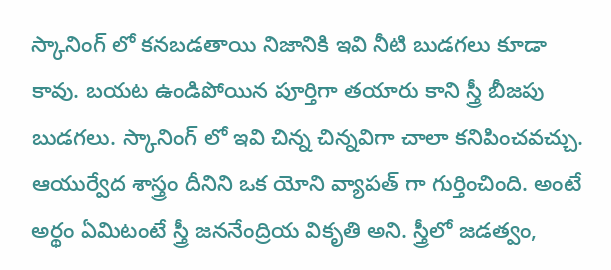స్కానింగ్ లో కనబడతాయి నిజానికి ఇవి నీటి బుడగలు కూడా కావు. బయట ఉండిపోయిన పూర్తిగా తయారు కాని స్త్రీ బీజపు బుడగలు. స్కానింగ్ లో ఇవి చిన్న చిన్నవిగా చాలా కనిపించవచ్చు.
ఆయుర్వేద శాస్త్రం దీనిని ఒక యోని వ్యాపత్ గా గుర్తించింది. అంటే అర్థం ఏమిటంటే స్త్రీ జననేంద్రియ వికృతి అని. స్త్రీలో జడత్వం,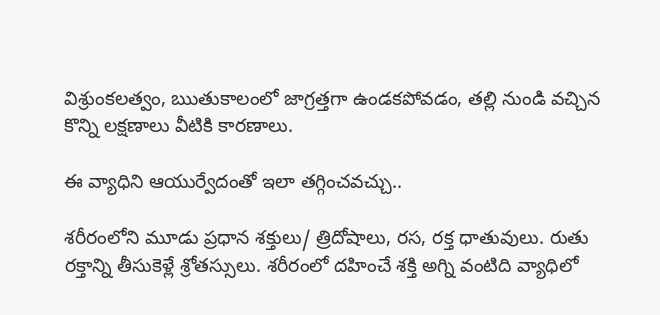విశ్రుంకలత్వం, ఋతుకాలంలో జాగ్రత్తగా ఉండకపోవడం, తల్లి నుండి వచ్చిన కొన్ని లక్షణాలు వీటికి కారణాలు.

ఈ వ్యాధిని ఆయుర్వేదంతో ఇలా తగ్గించవచ్చు..

శరీరంలోని మూడు ప్రధాన శక్తులు/ త్రిదోషాలు, రస, రక్త ధాతువులు. రుతు రక్తాన్ని తీసుకెళ్లే శ్రోతస్సులు. శరీరంలో దహించే శక్తి అగ్ని వంటిది వ్యాధిలో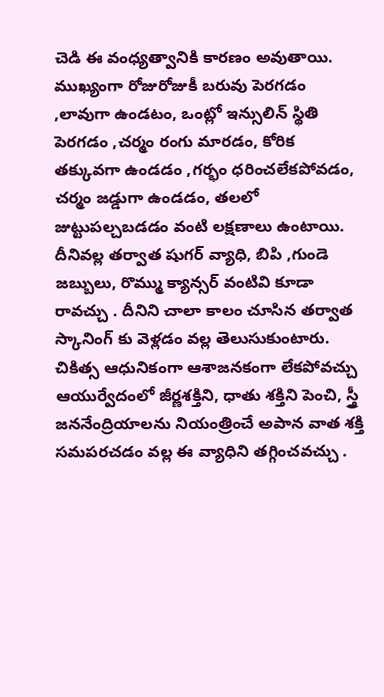చెడి ఈ వంధ్యత్వానికి కారణం అవుతాయి. ముఖ్యంగా రోజురోజుకీ బరువు పెరగడం ,లావుగా ఉండటం, ఒంట్లో ఇన్సులిన్ స్థితి పెరగడం ,చర్మం రంగు మారడం, కోరిక తక్కువగా ఉండడం ,గర్భం ధరించలేకపోవడం, చర్మం జడ్డుగా ఉండడం, తలలో జుట్టుపల్చబడడం వంటి లక్షణాలు ఉంటాయి. దీనివల్ల తర్వాత షుగర్ వ్యాధి, బిపి ,గుండె జబ్బులు, రొమ్ము క్యాన్సర్ వంటివి కూడా రావచ్చు . దీనిని చాలా కాలం చూసిన తర్వాత స్కానింగ్ కు వెళ్లడం వల్ల తెలుసుకుంటారు. చికిత్స ఆధునికంగా ఆశాజనకంగా లేకపోవచ్చు
ఆయుర్వేదంలో జీర్ణశక్తిని, ధాతు శక్తిని పెంచి, స్త్రీ జననేంద్రియాలను నియంత్రించే అపాన వాత శక్తి సమపరచడం వల్ల ఈ వ్యాధిని తగ్గించవచ్చు .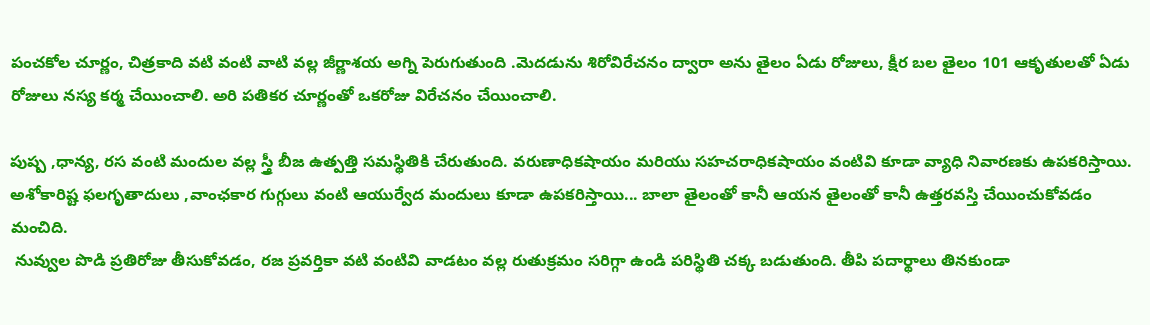పంచకోల చూర్ణం, చిత్రకాది వటి వంటి వాటి వల్ల జీర్ణాశయ అగ్ని పెరుగుతుంది .మెదడును శిరోవిరేచనం ద్వారా అను తైలం ఏడు రోజులు, క్షీర బల తైలం 101 ఆకృతులతో ఏడు రోజులు నస్య కర్మ చేయించాలి. అరి పతికర చూర్ణంతో ఒకరోజు విరేచనం చేయించాలి.

పుష్ప ,ధాన్య, రస వంటి మందుల వల్ల స్త్రీ బీజ ఉత్పత్తి సమస్థితికి చేరుతుంది. వరుణాధికషాయం మరియు సహచరాధికషాయం వంటివి కూడా వ్యాధి నివారణకు ఉపకరిస్తాయి. అశోకారిష్ట ఫలగృతాదులు ,వాంఛకార గుగ్గులు వంటి ఆయుర్వేద మందులు కూడా ఉపకరిస్తాయి... బాలా తైలంతో కానీ ఆయన తైలంతో కానీ ఉత్తరవస్తి చేయించుకోవడం మంచిది.
 నువ్వుల పొడి ప్రతిరోజు తీసుకోవడం, రజ ప్రవర్తికా వటి వంటివి వాడటం వల్ల రుతుక్రమం సరిగ్గా ఉండి పరిస్థితి చక్క బడుతుంది. తీపి పదార్థాలు తినకుండా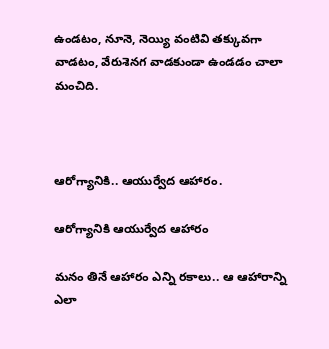ఉండటం, నూనె, నెయ్యి వంటివి తక్కువగా వాడటం, వేరుశెనగ వాడకుండా ఉండడం చాలా మంచిది.



ఆరోగ్యానికి.. ఆయుర్వేద ఆహారం.

ఆరోగ్యానికి ఆయుర్వేద ఆహారం

మనం తినే ఆహారం ఎన్ని రకాలు.. ఆ ఆహారాన్ని ఎలా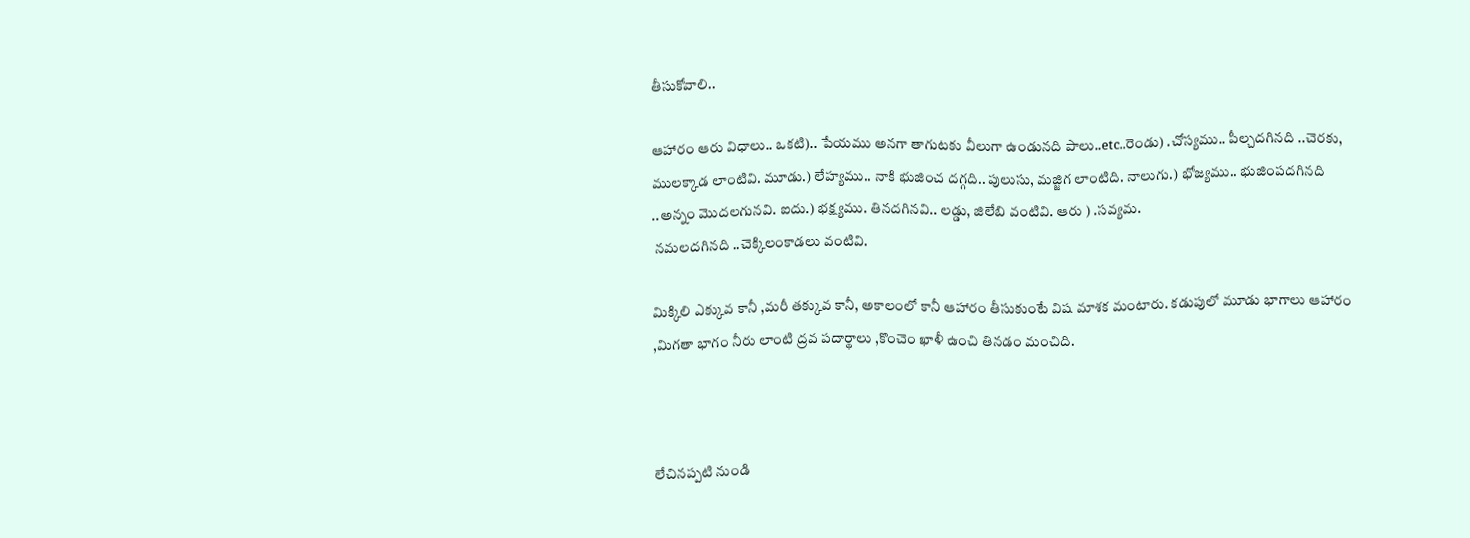తీసుకోవాలి..

ఆహారం ఆరు విధాలు.. ఒకటి).. పేయము అనగా తాగుటకు వీలుగా ఉండునది పాలు..etc..రెండు) .చోస్యము.. పీల్చదగినది ..చెరకు, ములక్కాడ లాంటివి. మూడు.) లేహ్యము.. నాకి భుజించ దగ్గది.. పులుసు, మజ్జిగ లాంటిది. నాలుగు.) భోజ్యము.. భుజింపదగినది ..అన్నం మొదలగునవి. ఐదు.) భక్ష్యము. తినదగినవి.. లడ్డు, జిలేబి వంటివి. ఆరు ) .సవ్యమ.
 నమలదగినది ..చెక్కిలంకాడలు వంటివి.

మిక్కిలి ఎక్కువ కానీ ,మరీ తక్కువ కానీ, అకాలంలో కానీ ఆహారం తీసుకుంటే విష మాశక మంటారు. కడుపులో మూడు భాగాలు ఆహారం ,మిగతా భాగం నీరు లాంటి ద్రవ పదార్థాలు ,కొంచెం ఖాళీ ఉంచి తినడం మంచిది.



లేచినప్పటి నుండి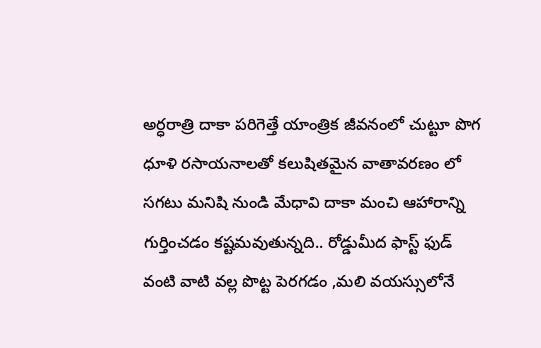అర్ధరాత్రి దాకా పరిగెత్తే యాంత్రిక జీవనంలో చుట్టూ పొగ ధూళి రసాయనాలతో కలుషితమైన వాతావరణం లో సగటు మనిషి నుండి మేధావి దాకా మంచి ఆహారాన్ని గుర్తించడం కష్టమవుతున్నది.. రోడ్డుమీద ఫాస్ట్ ఫుడ్ వంటి వాటి వల్ల పొట్ట పెరగడం ,మలి వయస్సులోనే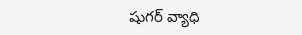షుగర్ వ్యాధి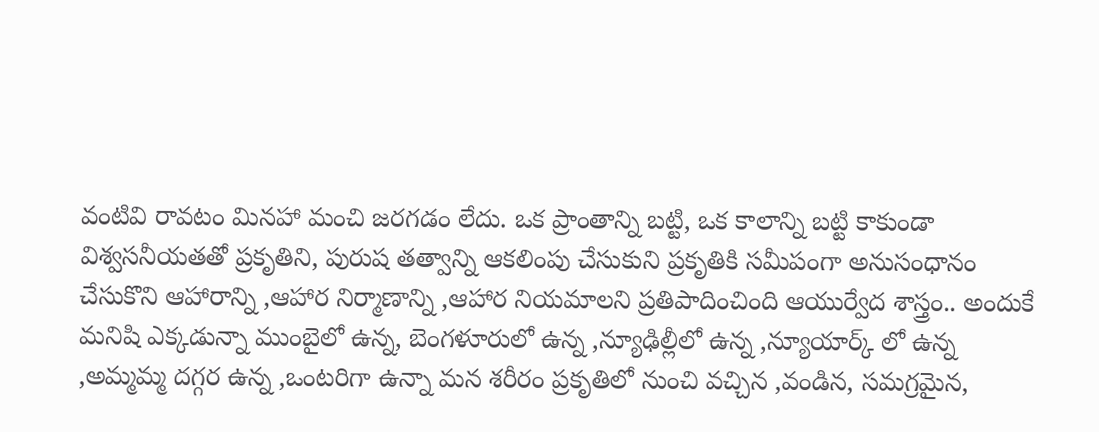వంటివి రావటం మినహా మంచి జరగడం లేదు. ఒక ప్రాంతాన్ని బట్టి, ఒక కాలాన్ని బట్టి కాకుండా విశ్వసనీయతతో ప్రకృతిని, పురుష తత్వాన్ని ఆకలింపు చేసుకుని ప్రకృతికి సమీపంగా అనుసంధానం చేసుకొని ఆహారాన్ని ,ఆహార నిర్మాణాన్ని ,ఆహార నియమాలని ప్రతిపాదించింది ఆయుర్వేద శాస్త్రం.. అందుకే మనిషి ఎక్కడున్నా ముంబైలో ఉన్న, బెంగళూరులో ఉన్న ,న్యూఢిల్లీలో ఉన్న ,న్యూయార్క్ లో ఉన్న ,అమ్మమ్మ దగ్గర ఉన్న ,ఒంటరిగా ఉన్నా మన శరీరం ప్రకృతిలో నుంచి వచ్చిన ,వండిన, సమగ్రమైన,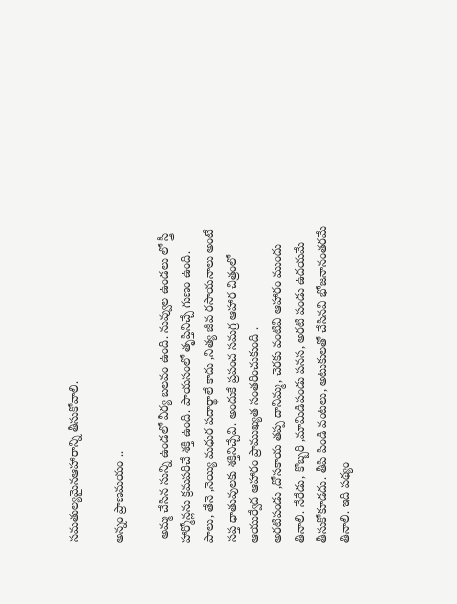సమతుల్యమైనఆహారాన్ని తీసుకోవాలి.

అన్నం ప్రాణమయం ..

 అమ్మ చేసిన సున్ని ఉండలో వీర్య బలవం ఉంది. నువ్వుల ఉండలు లో స్త్రీ హార్మోన్లను క్రమపరిచే శక్తి ఉంది. పాయసంలో తృప్తినిచ్చే గుణం ఉంది. పాలు, తేనె ,నెయ్యి మధుర పదార్థాలే కాదు ,నిత్య జీవ రసాయనాలు అంటే సప్త ధాతువులకు శక్తినిచ్చేవి. అందుకే ప్రపంచ సమగ్ర ఆహార చిత్రంలో ఆయుర్వేద ఆహారం ప్రాముఖ్యత సంతరించుకుంది .
అరటిపండు ,దోసకాయ తప్ప దానిమ్మ, చెరకు వంటివి ఆహారం ముందు తినాలి. నేరేడు, కొబ్బరి ,మామిడిపండు పనస, అరటి పండు ఉదయమే తీసుకోకూడదు. తీపి పిండి వంటలు, అటుకులతో చేసినవి భోజనానంతరమే తినాలి. ఇది పథ్యం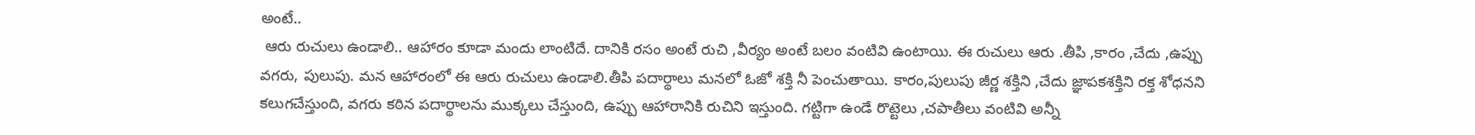అంటే..
 ఆరు రుచులు ఉండాలి.. ఆహారం కూడా మందు లాంటిదే. దానికి రసం అంటే రుచి ,వీర్యం అంటే బలం వంటివి ఉంటాయి. ఈ రుచులు ఆరు .తీపి ,కారం ,చేదు ,ఉప్పు వగరు, పులుపు. మన ఆహారంలో ఈ ఆరు రుచులు ఉండాలి.తీపి పదార్థాలు మనలో ఓజో శక్తి నీ పెంచుతాయి. కారం,పులుపు జీర్ణ శక్తిని ,చేదు జ్ఞాపకశక్తిని రక్త శోధనని కలుగచేస్తుంది, వగరు కఠిన పదార్థాలను ముక్కలు చేస్తుంది, ఉప్పు ఆహారానికి రుచిని ఇస్తుంది. గట్టిగా ఉండే రొట్టెలు ,చపాతీలు వంటివి అన్నీ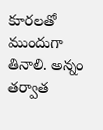కూరలతో ముందుగా తినాలి. అన్నం తర్వాత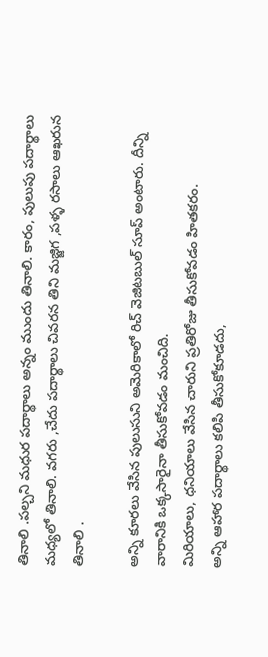తినాలి .పల్చని మధుర పదార్థాలు అన్నం ముందు తినాలి. కారం, పులుపు పదార్థాలు మధ్యలో తినాలి. వగరు ,చేదు పదార్థాలు చివరన తిని మజ్జిగ ,పళ్ళ రసాలు ఆఖరున తినాలి .

అన్ని కూరలు వేసిన పులుసుని అమెరికాలో రిచ్ వెజిటబుల్ సూప్ అంటారు. దీన్ని వారానికి ఒక్కసారైనా తీసుకోవడం మంచిది.
మిరియాలు, ధనియాలు వేసిన చారుని ప్రతిరోజు తీసుకోవడం హితకరం.
అన్ని ఆహార పదార్థాలు కలిపి తీసుకోకూడదు,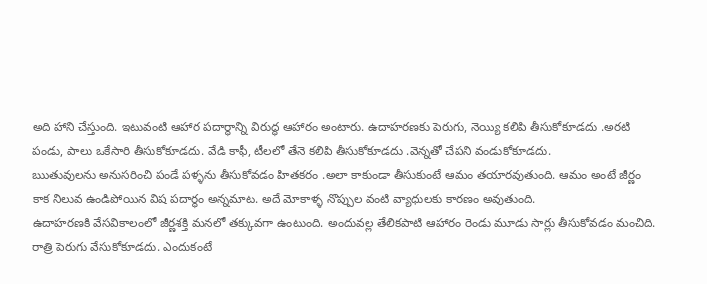అది హాని చేస్తుంది. ఇటువంటి ఆహార పదార్థాన్ని విరుద్ధ ఆహారం అంటారు. ఉదాహరణకు పెరుగు, నెయ్యి కలిపి తీసుకోకూడదు .అరటి పండు, పాలు ఒకేసారి తీసుకోకూడదు. వేడి కాఫీ, టీలలో తేనె కలిపి తీసుకోకూడదు .వెన్నతో చేపని వండుకోకూడదు.
ఋతువులను అనుసరించి పండే పళ్ళను తీసుకోవడం హితకరం .అలా కాకుండా తీసుకుంటే ఆమం తయారవుతుంది. ఆమం అంటే జీర్ణం కాక నిలువ ఉండిపోయిన విష పదార్థం అన్నమాట. అదే మోకాళ్ళ నొప్పుల వంటి వ్యాధులకు కారణం అవుతుంది.
ఉదాహరణకి వేసవికాలంలో జీర్ణశక్తి మనలో తక్కువగా ఉంటుంది. అందువల్ల తేలికపాటి ఆహారం రెండు మూడు సార్లు తీసుకోవడం మంచిది. రాత్రి పెరుగు వేసుకోకూడదు. ఎందుకంటే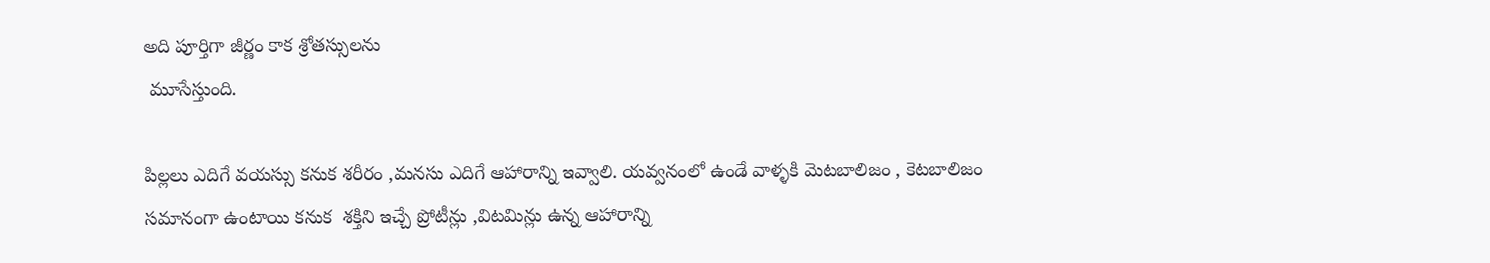అది పూర్తిగా జీర్ణం కాక శ్రోతస్సులను
 మూసేస్తుంది.

పిల్లలు ఎదిగే వయస్సు కనుక శరీరం ,మనసు ఎదిగే ఆహారాన్ని ఇవ్వాలి. యవ్వనంలో ఉండే వాళ్ళకి మెటబాలిజం , కెటబాలిజం సమానంగా ఉంటాయి కనుక  శక్తిని ఇచ్చే ప్రోటీన్లు ,విటమిన్లు ఉన్న ఆహారాన్ని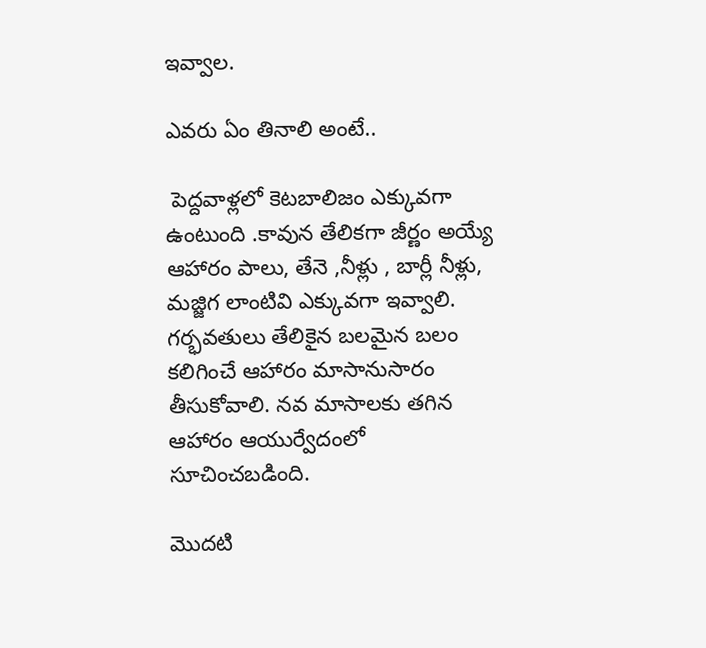ఇవ్వాల.

ఎవరు ఏం తినాలి అంటే..

 పెద్దవాళ్లలో కెటబాలిజం ఎక్కువగా ఉంటుంది .కావున తేలికగా జీర్ణం అయ్యే ఆహారం పాలు, తేనె ,నీళ్లు , బార్లీ నీళ్లు, మజ్జిగ లాంటివి ఎక్కువగా ఇవ్వాలి. గర్భవతులు తేలికైన బలమైన బలం కలిగించే ఆహారం మాసానుసారం తీసుకోవాలి. నవ మాసాలకు తగిన ఆహారం ఆయుర్వేదంలో సూచించబడింది.

మొదటి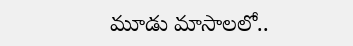మూడు మాసాలలో..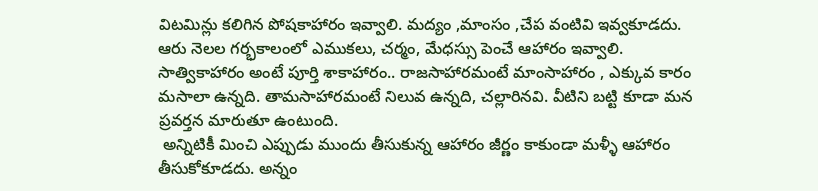విటమిన్లు కలిగిన పోషకాహారం ఇవ్వాలి. మద్యం ,మాంసం ,చేప వంటివి ఇవ్వకూడదు. ఆరు నెలల గర్భకాలంలో ఎముకలు, చర్మం, మేధస్సు పెంచే ఆహారం ఇవ్వాలి. సాత్వికాహారం అంటే పూర్తి శాకాహారం.. రాజసాహారమంటే మాంసాహారం , ఎక్కువ కారం మసాలా ఉన్నది. తామసాహారమంటే నిలువ ఉన్నది, చల్లారినవి. వీటిని బట్టి కూడా మన ప్రవర్తన మారుతూ ఉంటుంది.
 అన్నిటికీ మించి ఎప్పుడు ముందు తీసుకున్న ఆహారం జీర్ణం కాకుండా మళ్ళీ ఆహారం తీసుకోకూడదు. అన్నం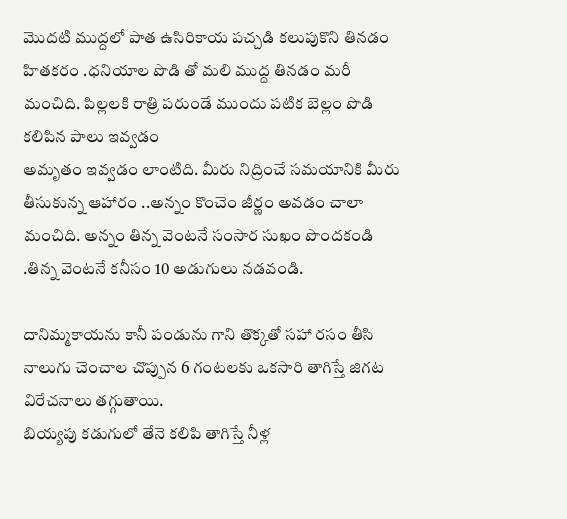మొదటి ముద్దలో పాత ఉసిరికాయ పచ్చడి కలుపుకొని తినడం హితకరం .ధనియాల పొడి తో మలి ముద్ద తినడం మరీ మంచిది. పిల్లలకి రాత్రి పరుండే ముందు పటిక బెల్లం పొడి కలిపిన పాలు ఇవ్వడం
అమృతం ఇవ్వడం లాంటిది. మీరు నిద్రించే సమయానికి మీరు తీసుకున్న ఆహారం ..అన్నం కొంచెం జీర్ణం అవడం చాలా మంచిది. అన్నం తిన్న వెంటనే సంసార సుఖం పొందకండి .తిన్న వెంటనే కనీసం 10 అడుగులు నడవండి.

దానిమ్మకాయను కానీ పండును గాని తొక్కతో సహా రసం తీసి నాలుగు చెంచాల చొప్పున 6 గంటలకు ఒకసారి తాగిస్తే జిగట విరేచనాలు తగ్గుతాయి.
బియ్యపు కడుగులో తేనె కలిపి తాగిస్తే నీళ్ల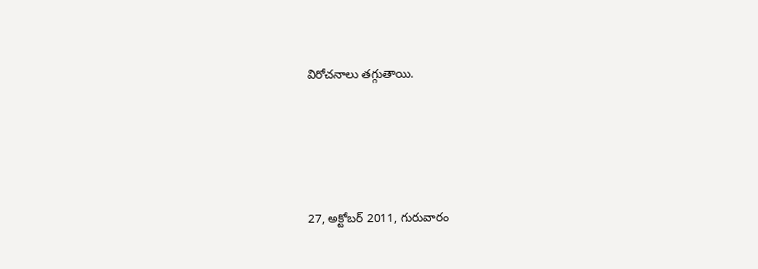విరోచనాలు తగ్గుతాయి.




27, అక్టోబర్ 2011, గురువారం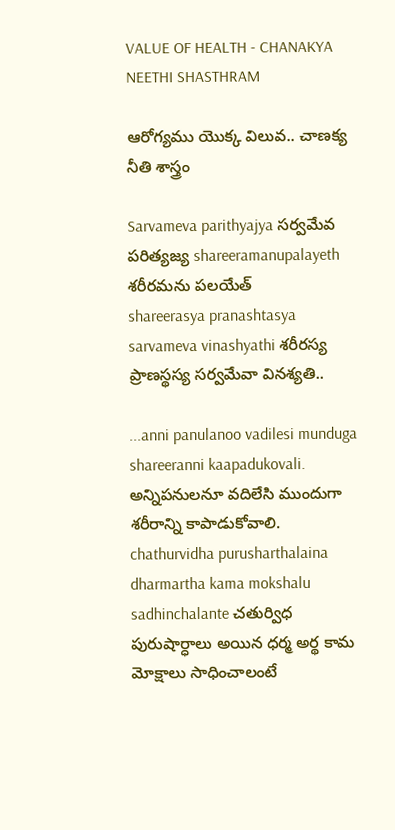VALUE OF HEALTH - CHANAKYA NEETHI SHASTHRAM

ఆరోగ్యము యొక్క విలువ.. చాణక్య నీతి శాస్త్రం

Sarvameva parithyajya సర్వమేవ పరిత్యజ్య shareeramanupalayeth శరీరమను పలయేత్
shareerasya pranashtasya sarvameva vinashyathi శరీరస్య ప్రాణస్థస్య సర్వమేవా వినశ్యతి..

...anni panulanoo vadilesi munduga shareeranni kaapadukovali. అన్నిపనులనూ వదిలేసి ముందుగా శరీరాన్ని కాపాడుకోవాలి. chathurvidha purusharthalaina dharmartha kama mokshalu sadhinchalante చతుర్విధ పురుషార్ధాలు అయిన ధర్మ అర్థ కామ మోక్షాలు సాధించాలంటే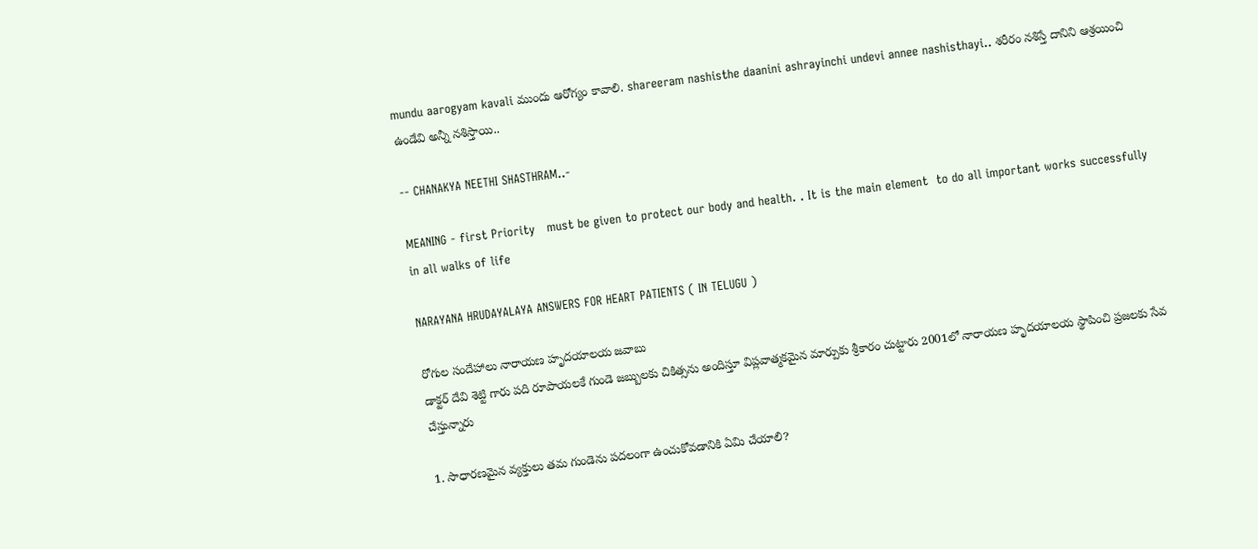mundu aarogyam kavali ముందు ఆరోగ్యం కావాలి. shareeram nashisthe daanini ashrayinchi undevi annee nashisthayi.. శరీరం నశిస్తే దానిని ఆశ్రయించి ఉండేవి అన్నీ నశిస్తాయి..

-- CHANAKYA NEETHI SHASTHRAM..-

MEANING - first Priority   must be given to protect our body and health. . It is the main element  to do all important works successfully in all walks of life

NARAYANA HRUDAYALAYA ANSWERS FOR HEART PATIENTS ( IN TELUGU )

రోగుల సందేహాలు నారాయణ హృదయాలయ జవాబు
డాక్టర్ దేవి శెట్టి గారు పది రూపాయలకే గుండె జబ్బులకు చికిత్సను అందిస్తూ విప్లవాత్మకమైన మార్పుకు శ్రీకారం చుట్టారు 2001లో నారాయణ హృదయాలయ స్థాపించి ప్రజలకు సేవ చేస్తున్నారు

1. సాధారణమైన వ్యక్తులు తమ గుండెను పదలంగా ఉంచుకోవడానికి ఏమి చేయాలి?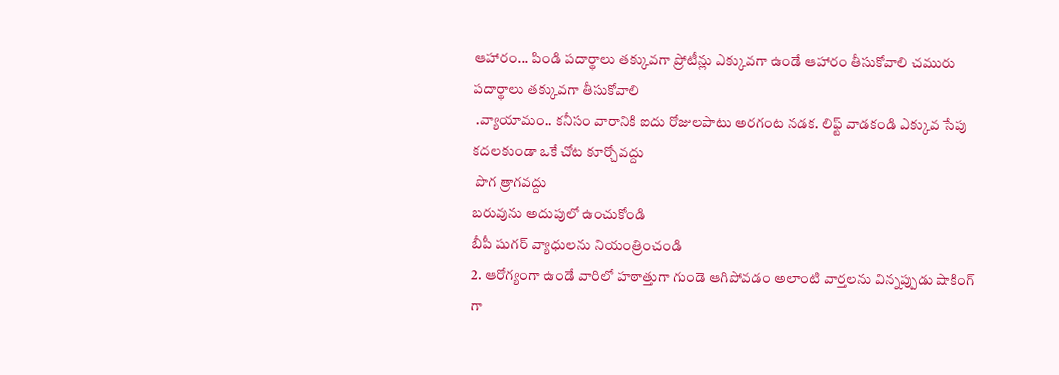ఆహారం... పిండి పదార్థాలు తక్కువగా ప్రోటీన్లు ఎక్కువగా ఉండే ఆహారం తీసుకోవాలి చమురు పదార్థాలు తక్కువగా తీసుకోవాలి
 .వ్యాయామం.. కనీసం వారానికి ఐదు రోజులపాటు అరగంట నడక. లిఫ్ట్ వాడకండి ఎక్కువ సేపు కదలకుండా ఒకే చోట కూర్చోవద్దు
 పొగ త్రాగవద్దు
బరువును అదుపులో ఉంచుకోండి
బీపీ షుగర్ వ్యాధులను నియంత్రించండి
2. ఆరోగ్యంగా ఉండే వారిలో హఠాత్తుగా గుండె ఆగిపోవడం అలాంటి వార్తలను విన్నప్పుడు షాకింగ్ గా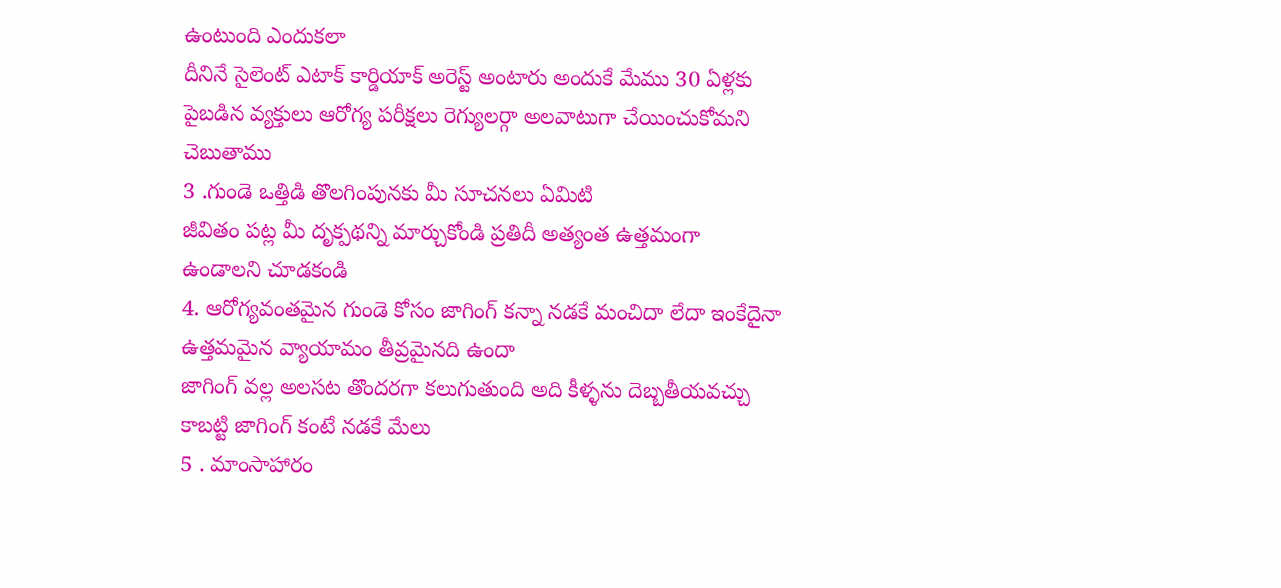ఉంటుంది ఎందుకలా
దీనినే సైలెంట్ ఎటాక్ కార్డియాక్ అరెస్ట్ అంటారు అందుకే మేము 30 ఏళ్లకు పైబడిన వ్యక్తులు ఆరోగ్య పరీక్షలు రెగ్యులర్గా అలవాటుగా చేయించుకోమని చెబుతాము
3 .గుండె ఒత్తిడి తొలగింపునకు మీ సూచనలు ఏమిటి
జీవితం పట్ల మీ దృక్పథన్ని మార్చుకోండి ప్రతిదీ అత్యంత ఉత్తమంగా ఉండాలని చూడకండి
4. ఆరోగ్యవంతమైన గుండె కోసం జాగింగ్ కన్నా నడకే మంచిదా లేదా ఇంకేదైనా ఉత్తమమైన వ్యాయామం తీవ్రమైనది ఉందా
జాగింగ్ వల్ల అలసట తొందరగా కలుగుతుంది అది కీళ్ళను దెబ్బతీయవచ్చు కాబట్టి జాగింగ్ కంటే నడకే మేలు
5 . మాంసాహారం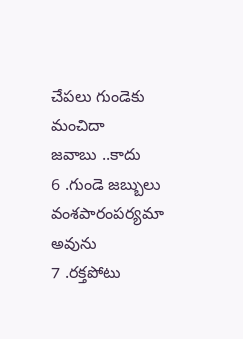చేపలు గుండెకు మంచిదా
జవాబు ..కాదు
6 .గుండె జబ్బులు వంశపారంపర్యమా
అవును
7 .రక్తపోటు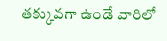తక్కువగా ఉండే వారిలో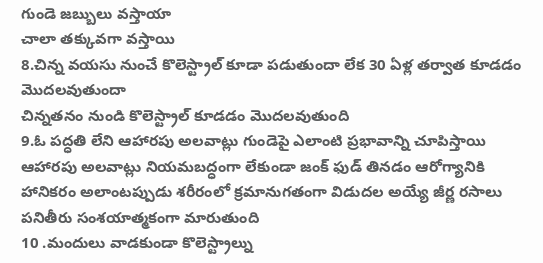గుండె జబ్బులు వస్తాయా
చాలా తక్కువగా వస్తాయి
8.చిన్న వయసు నుంచే కొలెస్ట్రాల్ కూడా పడుతుందా లేక 30 ఏళ్ల తర్వాత కూడడం మొదలవుతుందా
చిన్నతనం నుండి కొలెస్ట్రాల్ కూడడం మొదలవుతుంది
9.ఓ పద్ధతి లేని ఆహారపు అలవాట్లు గుండెపై ఎలాంటి ప్రభావాన్ని చూపిస్తాయి
ఆహారపు అలవాట్లు నియమబద్ధంగా లేకుండా జంక్ ఫుడ్ తినడం ఆరోగ్యానికి హానికరం అలాంటప్పుడు శరీరంలో క్రమానుగతంగా విడుదల అయ్యే జీర్ణ రసాలు పనితీరు సంశయాత్మకంగా మారుతుంది
10 .మందులు వాడకుండా కొలెస్ట్రాల్ను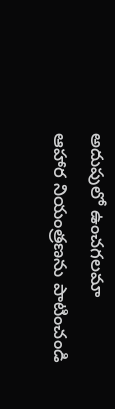అదుపులో ఉంచగలమా
ఆహార నియంత్రణను పాటించండి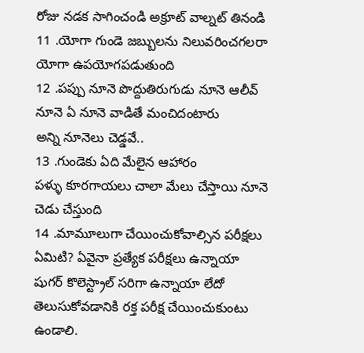రోజు నడక సాగించండి అక్రూట్ వాల్నట్ తినండి
11 .యోగా గుండె జబ్బులను నిలువరించగలరా
యోగా ఉపయోగపడుతుంది
12 .పప్పు నూనె పొద్దుతిరుగుడు నూనె ఆలీవ్ నూనె ఏ నూనె వాడితే మంచిదంటారు
అన్ని నూనెలు చెడ్డవే..
13 .గుండెకు ఏది మేలైన ఆహారం
పళ్ళు కూరగాయలు చాలా మేలు చేస్తాయి నూనె చెడు చేస్తుంది
14 .మామూలుగా చేయించుకోవాల్సిన పరీక్షలు ఏమిటి? ఏవైనా ప్రత్యేక పరీక్షలు ఉన్నాయా
షుగర్ కొలెస్ట్రాల్ సరిగా ఉన్నాయా లేదో తెలుసుకోవడానికి రక్త పరీక్ష చేయించుకుంటు ఉండాలి.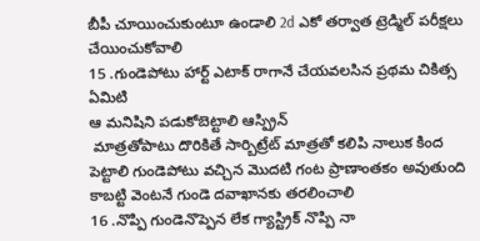బీపీ చూయించుకుంటూ ఉండాలి 2d ఎకో తర్వాత ట్రెడ్మిల్ పరీక్షలు చేయించుకోవాలి
15 .గుండెపోటు హార్ట్ ఎటాక్ రాగానే చేయవలసిన ప్రథమ చికిత్స ఏమిటి
ఆ మనిషిని పడుకోబెట్టాలి ఆస్ప్రిన్
 మాత్రతోపాటు దొరికితే సార్బిట్రేట్ మాత్రతో కలిపి నాలుక కింద పెట్టాలి గుండెపోటు వచ్చిన మొదటి గంట ప్రాణాంతకం అవుతుంది కాబట్టి వెంటనే గుండె దవాఖానకు తరలించాలి
16 .నొప్పి గుండెనొప్పెన లేక గ్యాస్ట్రిక్ నొప్పి నా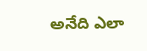అనేది ఎలా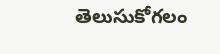తెలుసుకోగలం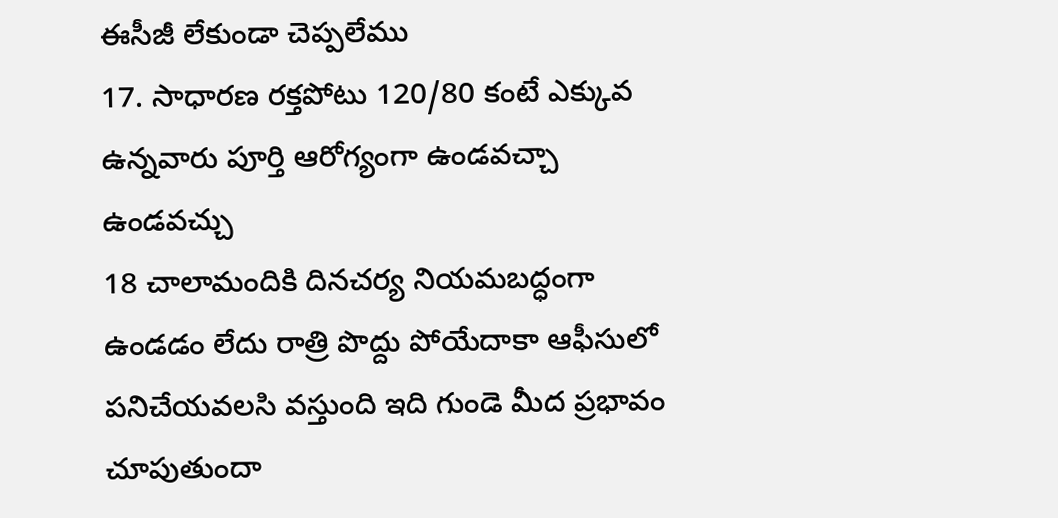ఈసీజీ లేకుండా చెప్పలేము
17. సాధారణ రక్తపోటు 120/80 కంటే ఎక్కువ ఉన్నవారు పూర్తి ఆరోగ్యంగా ఉండవచ్చా
ఉండవచ్చు
18 చాలామందికి దినచర్య నియమబద్ధంగా ఉండడం లేదు రాత్రి పొద్దు పోయేదాకా ఆఫీసులో పనిచేయవలసి వస్తుంది ఇది గుండె మీద ప్రభావం చూపుతుందా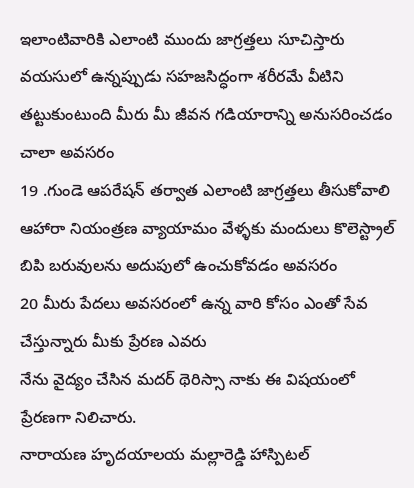ఇలాంటివారికి ఎలాంటి ముందు జాగ్రత్తలు సూచిస్తారు
వయసులో ఉన్నప్పుడు సహజసిద్ధంగా శరీరమే వీటిని తట్టుకుంటుంది మీరు మీ జీవన గడియారాన్ని అనుసరించడం చాలా అవసరం
19 .గుండె ఆపరేషన్ తర్వాత ఎలాంటి జాగ్రత్తలు తీసుకోవాలి
ఆహారా నియంత్రణ వ్యాయామం వేళ్ళకు మందులు కొలెస్ట్రాల్ బిపి బరువులను అదుపులో ఉంచుకోవడం అవసరం
20 మీరు పేదలు అవసరంలో ఉన్న వారి కోసం ఎంతో సేవ చేస్తున్నారు మీకు ప్రేరణ ఎవరు
నేను వైద్యం చేసిన మదర్ థెరిస్సా నాకు ఈ విషయంలో ప్రేరణగా నిలిచారు.
నారాయణ హృదయాలయ మల్లారెడ్డి హాస్పిటల్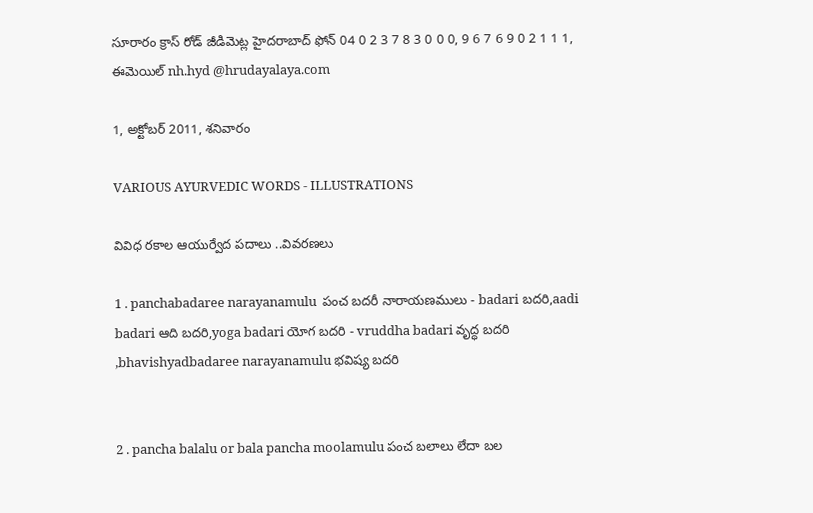సూరారం క్రాస్ రోడ్ జీడిమెట్ల హైదరాబాద్ ఫోన్ 04 0 2 3 7 8 3 0 0 0, 9 6 7 6 9 0 2 1 1 1, ఈమెయిల్ nh.hyd @hrudayalaya.com

1, అక్టోబర్ 2011, శనివారం

VARIOUS AYURVEDIC WORDS - ILLUSTRATIONS

వివిధ రకాల ఆయుర్వేద పదాలు ..వివరణలు

1 . panchabadaree narayanamulu  పంచ బదరీ నారాయణములు - badari బదరి,aadi badari ఆది బదరి,yoga badari యోగ బదరి - vruddha badari వృద్ధ బదరి ,bhavishyadbadaree narayanamulu భవిష్య బదరి


2 . pancha balalu or bala pancha moolamulu పంచ బలాలు లేదా బల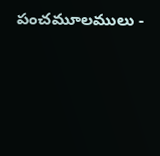పంచమూలములు -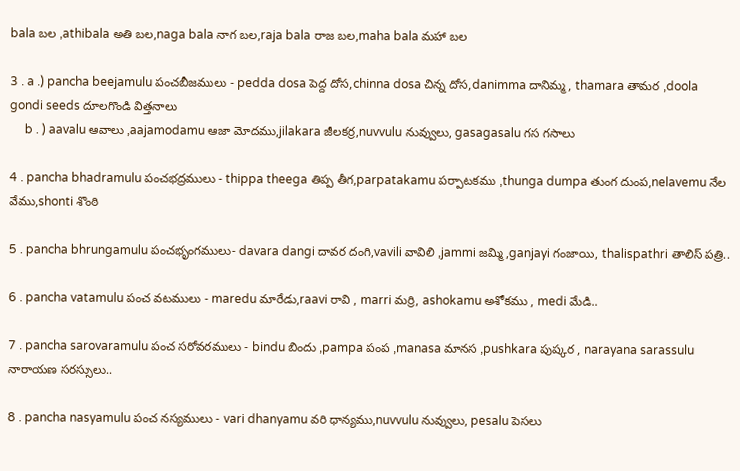bala బల ,athibala అతి బల,naga bala నాగ బల,raja bala రాజ బల,maha bala మహా బల

3 . a .) pancha beejamulu పంచబీజములు - pedda dosa పెద్ద దోస,chinna dosa చిన్న దోస,danimma దానిమ్మ , thamara తామర ,doola gondi seeds దూలగొండి విత్తనాలు
     b . ) aavalu ఆవాలు ,aajamodamu ఆజా మోదము,jilakara జీలకర్ర,nuvvulu నువ్వులు, gasagasalu గస గసాలు

4 . pancha bhadramulu పంచభద్రములు - thippa theega తిప్ప తీగ,parpatakamu పర్పాటకము ,thunga dumpa తుంగ దుంప,nelavemu నేల వేము,shonti శొంఠి

5 . pancha bhrungamulu పంచభృంగములు- davara dangi దావర దంగి,vavili వావిలి ,jammi జమ్మి,ganjayi గంజాయి, thalispathri తాలిస్ పత్రి..

6 . pancha vatamulu పంచ వటములు - maredu మారేడు,raavi రావి , marri మర్రి, ashokamu అశోకము , medi మేడి..

7 . pancha sarovaramulu పంచ సరోవరములు - bindu బిందు ,pampa పంప ,manasa మానస ,pushkara పుష్కర , narayana sarassulu నారాయణ సరస్సులు..

8 . pancha nasyamulu పంచ నస్యములు - vari dhanyamu వరి ధాన్యము,nuvvulu నువ్వులు, pesalu పెసలు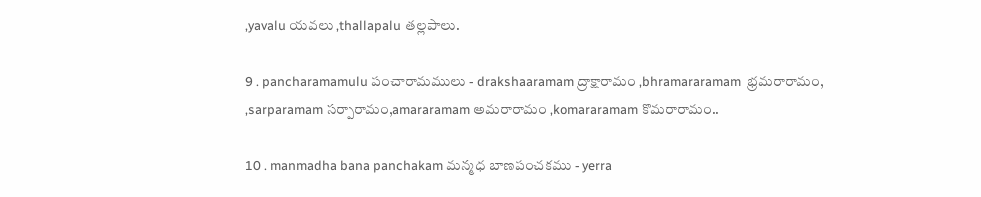,yavalu యవలు ,thallapalu తల్లపాలు.

9 . pancharamamulu పంచారామములు - drakshaaramam ద్రాక్షారామం ,bhramararamam  భ్రమరారామం, ,sarparamam సర్పారామం,amararamam అమరారామం ,komararamam కొమరారామం..

10 . manmadha bana panchakam మన్మధ బాణపంచకము - yerra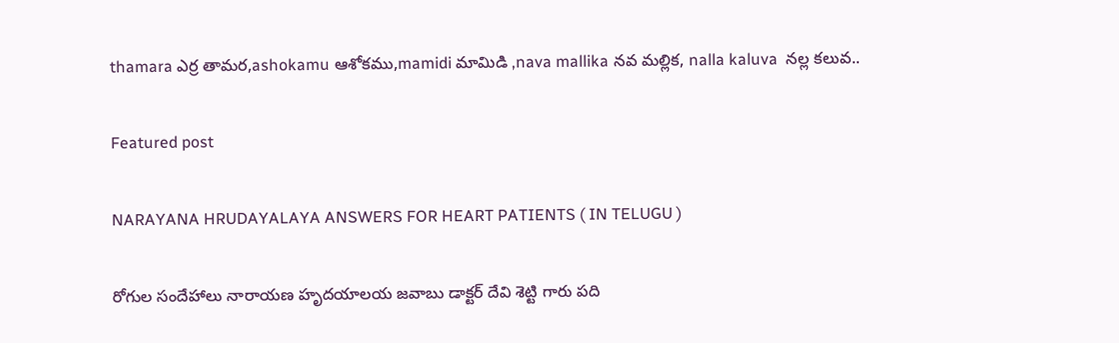thamara ఎర్ర తామర,ashokamu ఆశోకము,mamidi మామిడి ,nava mallika నవ మల్లిక, nalla kaluva  నల్ల కలువ..

Featured post

NARAYANA HRUDAYALAYA ANSWERS FOR HEART PATIENTS ( IN TELUGU )

రోగుల సందేహాలు నారాయణ హృదయాలయ జవాబు డాక్టర్ దేవి శెట్టి గారు పది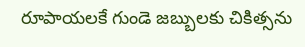రూపాయలకే గుండె జబ్బులకు చికిత్సను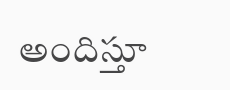అందిస్తూ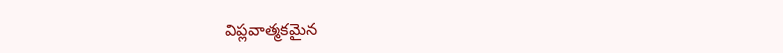విప్లవాత్మకమైన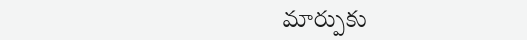మార్పుకు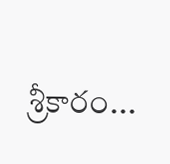శ్రీకారం...